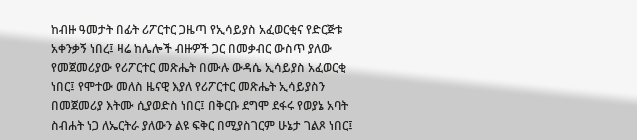ከብዙ ዓመታት በፊት ሪፖርተር ጋዜጣ የኢሳይያስ አፈወርቂና የድርጅቱ አቀንቃኝ ነበረ፤ ዛሬ ከሌሎች ብዙዎች ጋር በመቃብር ውስጥ ያለው የመጀመሪያው የሪፖርተር መጽሔት በሙሉ ውዳሴ ኢሳይያስ አፈወርቂ ነበር፤ የሞተው መለስ ዜናዊ እያለ የሪፖርተር መጽሔት ኢሳይያስን በመጀመሪያ እትሙ ሲያወድስ ነበር፤ በቅርቡ ደግሞ ደፋሩ የወያኔ አባት ስብሐት ነጋ ለኤርትራ ያለውን ልዩ ፍቅር በሚያስገርም ሁኔታ ገልጾ ነበር፤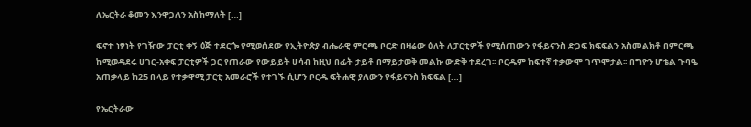ለኤርትራ ቆመን እንዋጋለን አስከማለት […]

ፍኖተ ነፃነት የገዥው ፓርቲ ቀኝ ዕጅ ተደርጐ የሚወሰደው የኢትዮጵያ ብሔራዊ ምርጫ ቦርድ በዛሬው ዕለት ለፓርቲዎች የሚሰጠውን የፋይናንስ ድጋፍ ክፍፍልን አስመልክቶ በምርጫ ከሚወዳደሩ ሀገር-አቀፍ ፓርቲዎች ጋር የጠራው የውይይት ሀሳብ ከዚህ በፊት ታይቶ በማይታወቅ መልኩ ውድቅ ተደረገ፡፡ ቦርዱም ከፍተኛ ተቃውሞ ገጥሞታል፡፡ በግዮን ሆቴል ጉባዔ አጠቃላይ ከ25 በላይ የተቃዋሚ ፓርቲ አመራሮች የተገኙ ሲሆን ቦርዱ ፍትሐዊ ያለውን የፋይናንስ ክፍፍል […]

የኤርትራው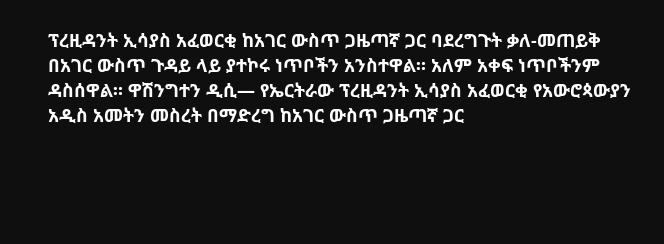ፕረዚዳንት ኢሳያስ አፈወርቂ ከአገር ውስጥ ጋዜጣኛ ጋር ባደረግጉት ቃለ-መጠይቅ በአገር ውስጥ ጉዳይ ላይ ያተኮሩ ነጥቦችን አንስተዋል። አለም አቀፍ ነጥቦችንም ዳስሰዋል። ዋሽንግተን ዲሲ— የኤርትራው ፕረዚዳንት ኢሳያስ አፈወርቂ የአውሮጳውያን አዲስ አመትን መስረት በማድረግ ከአገር ውስጥ ጋዜጣኛ ጋር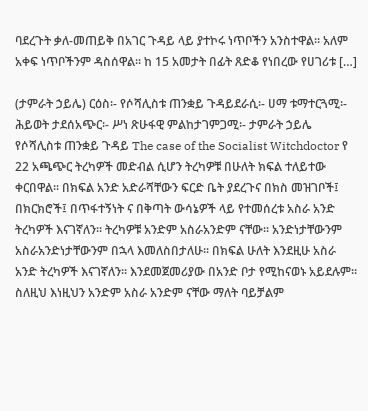ባደረጉት ቃለ-መጠይቅ በአገር ጉዳይ ላይ ያተኮሩ ነጥቦችን አንስተዋል። አለም አቀፍ ነጥቦችንም ዳስሰዋል። ከ 15 አመታት በፊት ጸድቆ የነበረው የሀገሪቱ […]

(ታምራት ኃይሌ) ርዕስ፡- የሶሻሊስቱ ጠንቋይ ጉዳይደራሲ፡- ሀማ ቱማተርጓሚ፡- ሕይወት ታደሰአጭር፡- ሥነ ጽሁፋዊ ምልከታገምጋሚ፡- ታምራት ኃይሌ የሶሻሊስቱ ጠንቋይ ጉዳይ The case of the Socialist Witchdoctor የ 22 አጫጭር ትረካዎች መድብል ሲሆን ትረካዎቹ በሁለት ክፍል ተለይተው ቀርበዋል፡፡ በክፍል አንድ አድራሻቸውን ፍርድ ቤት ያደረጉና በክስ መዝገቦች፤ በክርክሮች፤ በጥፋተኝነት ና በቅጣት ውሳኔዎች ላይ የተመሰረቱ አስራ አንድ ትረካዎች እናገኛለን፡፡ ትረካዎቹ አንድም አስራአንድም ናቸው፡፡ አንድነታቸውንም አስራአንድነታቸውንም በኋላ እመለስበታለሁ፡፡ በክፍል ሁለት እንደዚሁ አስራ አንድ ትረካዎች እናገኛለን፡፡ እንደመጀመሪያው በአንድ ቦታ የሚከናወኑ አይደሉም፡፡ ስለዚህ እነዚህን አንድም አስራ አንድም ናቸው ማለት ባይቻልም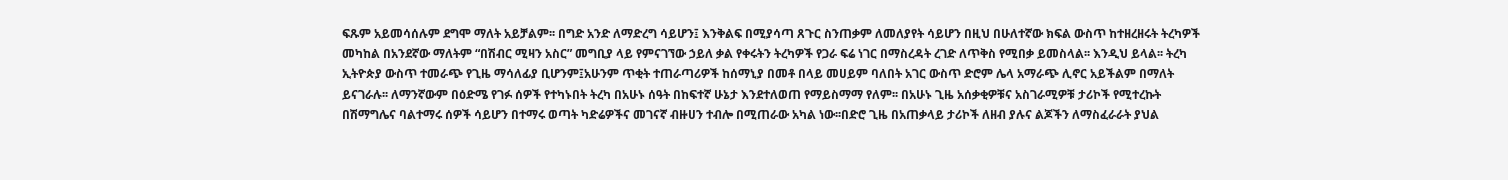ፍጹም አይመሳሰሉም ደግሞ ማለት አይቻልም፡፡ በግድ አንድ ለማድረግ ሳይሆን፤ እንቅልፍ በሚያሳጣ ጸጉር ስንጠቃም ለመለያየት ሳይሆን በዚህ በሁለተኛው ክፍል ውስጥ ከተዘረዘሩት ትረካዎች መካከል በአንደኛው ማለትም “በሽብር ሚዛን አስር” መግቢያ ላይ የምናገኘው ኃይለ ቃል የቀሩትን ትረካዎች የጋራ ፍሬ ነገር በማስረዳት ረገድ ለጥቅስ የሚበቃ ይመስላል፡፡ እንዲህ ይላል፡፡ ትረካ ኢትዮጵያ ውስጥ ተመራጭ የጊዜ ማሳለፊያ ቢሆንም፤አሁንም ጥቂት ተጠራጣሪዎች ከሰማኒያ በመቶ በላይ መሀይም ባለበት አገር ውስጥ ድሮም ሌላ አማራጭ ሊኖር አይችልም በማለት ይናገራሉ፡፡ ለማንኛውም በዕድሜ የገፉ ሰዎች የተካኑበት ትረካ በአሁኑ ሰዓት በከፍተኛ ሁኔታ እንደተለወጠ የማይስማማ የለም፡፡ በአሁኑ ጊዜ አሰቃቂዎቹና አስገራሚዎቹ ታሪኮች የሚተረኩት በሽማግሌና ባልተማሩ ሰዎች ሳይሆን በተማሩ ወጣት ካድሬዎችና መገናኛ ብዙሀን ተብሎ በሚጠራው አካል ነው፡፡በድሮ ጊዜ በአጠቃላይ ታሪኮች ለዘብ ያሉና ልጆችን ለማስፈራራት ያህል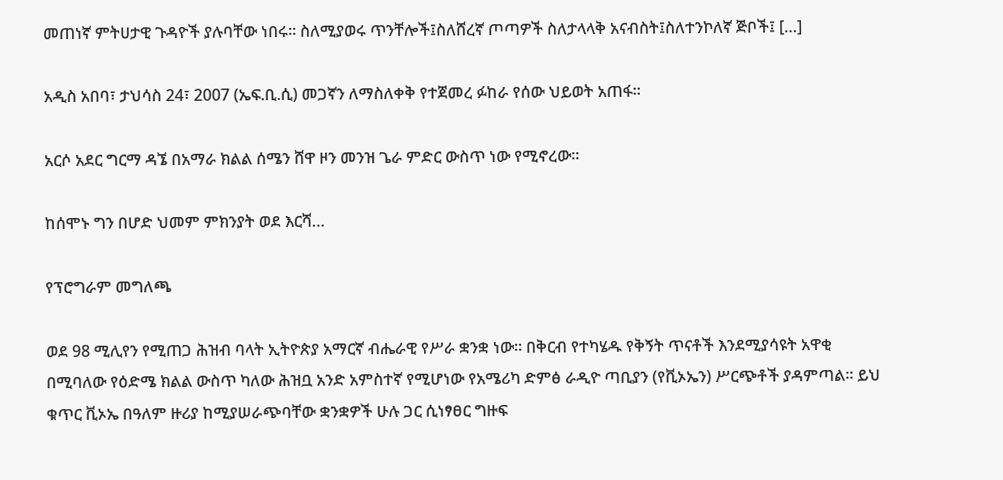መጠነኛ ምትሀታዊ ጉዳዮች ያሉባቸው ነበሩ፡፡ ስለሚያወሩ ጥንቸሎች፤ስለሸረኛ ጦጣዎች ስለታላላቅ አናብስት፤ስለተንኮለኛ ጅቦች፤ […]

አዲስ አበባ፣ ታህሳስ 24፣ 2007 (ኤፍ.ቢ.ሲ) መጋኛን ለማስለቀቅ የተጀመረ ፉከራ የሰው ህይወት አጠፋ።

አርሶ አደር ግርማ ዳኜ በአማራ ክልል ሰሜን ሸዋ ዞን መንዝ ጌራ ምድር ውስጥ ነው የሚኖረው፡፡

ከሰሞኑ ግን በሆድ ህመም ምክንያት ወደ እርሻ…

የፕሮግራም መግለጫ

ወደ 98 ሚሊየን የሚጠጋ ሕዝብ ባላት ኢትዮጵያ አማርኛ ብሔራዊ የሥራ ቋንቋ ነው፡፡ በቅርብ የተካሄዱ የቅኝት ጥናቶች እንደሚያሳዩት አዋቂ በሚባለው የዕድሜ ክልል ውስጥ ካለው ሕዝቧ አንድ አምስተኛ የሚሆነው የአሜሪካ ድምፅ ራዲዮ ጣቢያን (የቪኦኤን) ሥርጭቶች ያዳምጣል፡፡ ይህ ቁጥር ቪኦኤ በዓለም ዙሪያ ከሚያሠራጭባቸው ቋንቋዎች ሁሉ ጋር ሲነፃፀር ግዙፍ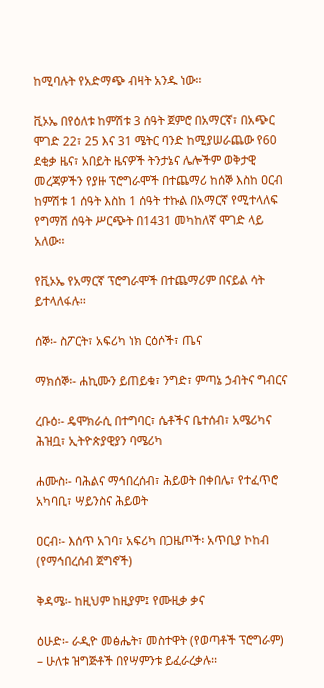ከሚባሉት የአድማጭ ብዛት አንዱ ነው፡፡

ቪኦኤ በየዕለቱ ከምሽቱ 3 ሰዓት ጀምሮ በአማርኛ፣ በአጭር ሞገድ 22፣ 25 እና 31 ሜትር ባንድ ከሚያሠራጨው የ60 ደቂቃ ዜና፣ አበይት ዜናዎች ትንታኔና ሌሎችም ወቅታዊ መረጃዎችን የያዙ ፕሮግራሞች በተጨማሪ ከሰኞ እስከ ዐርብ ከምሽቱ 1 ሰዓት እስከ 1 ሰዓት ተኩል በአማርኛ የሚተላለፍ የግማሽ ሰዓት ሥርጭት በ1431 መካከለኛ ሞገድ ላይ አለው፡፡

የቪኦኤ የአማርኛ ፕሮግራሞች በተጨማሪም በናይል ሳት ይተላለፋሉ፡፡

ሰኞ፡- ስፖርት፣ አፍሪካ ነክ ርዕሶች፣ ጤና

ማክሰኞ፡- ሐኪሙን ይጠይቁ፣ ንግድ፣ ምጣኔ ኃብትና ግብርና

ረቡዕ፡- ዴሞክራሲ በተግባር፣ ሴቶችና ቤተሰብ፣ አሜሪካና ሕዝቧ፣ ኢትዮጵያዊያን ባሜሪካ

ሐሙስ፡- ባሕልና ማኅበረሰብ፣ ሕይወት በቀበሌ፣ የተፈጥሮ አካባቢ፣ ሣይንስና ሕይወት

ዐርብ፡- እሰጥ አገባ፣ አፍሪካ በጋዜጦች፡ አጥቢያ ኮከብ (የማኅበረሰብ ጀግኖች)

ቅዳሜ፡- ከዚህም ከዚያም፤ የሙዚቃ ቃና

ዕሁድ፡- ራዲዮ መፅሔት፣ መስተዋት (የወጣቶች ፕሮግራም) – ሁለቱ ዝግጅቶች በየሣምንቱ ይፈራረቃሉ፡፡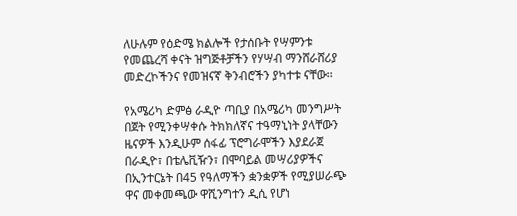ለሁሉም የዕድሜ ክልሎች የታሰቡት የሣምንቱ የመጨረሻ ቀናት ዝግጅቶቻችን የሃሣብ ማንሸራሸሪያ መድረኮችንና የመዝናኛ ቅንብሮችን ያካተቱ ናቸው፡፡

የአሜሪካ ድምፅ ራዲዮ ጣቢያ በአሜሪካ መንግሥት በጀት የሚንቀሣቀሱ ትክክለኛና ተዓማኒነት ያላቸውን ዜናዎች እንዲሁም ሰፋፊ ፕሮግራሞችን እያደራጀ በራዲዮ፣ በቴሌቪዥን፣ በሞባይል መሣሪያዎችና በኢንተርኔት በ45 የዓለማችን ቋንቋዎች የሚያሠራጭ ዋና መቀመጫው ዋሺንግተን ዲሲ የሆነ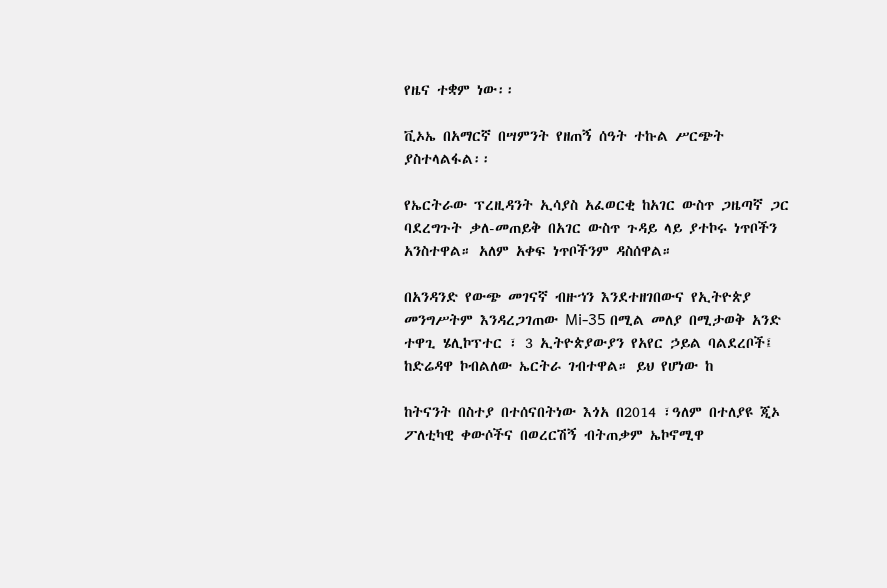የዜና ተቋም ነው፡፡

ቪኦኤ በአማርኛ በሣምንት የዘጠኝ ሰዓት ተኩል ሥርጭት ያስተላልፋል፡፡

የኤርትራው ፕረዚዳንት ኢሳያስ አፈወርቂ ከአገር ውስጥ ጋዜጣኛ ጋር ባደረግጉት ቃለ-መጠይቅ በአገር ውስጥ ጉዳይ ላይ ያተኮሩ ነጥቦችን አንስተዋል። አለም አቀፍ ነጥቦችንም ዳስሰዋል።

በአንዳንድ የውጭ መገናኛ ብዙኀን እንደተዘገበውና የኢትዮጵያ መንግሥትም እንዳረጋገጠው Mi-35 በሚል መለያ በሚታወቅ አንድ ተዋጊ ሄሊኮፕተር ፣ 3 ኢትዮጵያውያን የአየር ኃይል ባልደረቦች፤ ከድሬዳዋ ኮብልለው ኤርትራ ገብተዋል። ይህ የሆነው ከ

ከትናንት በስተያ በተሰናበትነው እጎአ በ2014 ፣ዓለም በተለያዩ ጂኦ ፖለቲካዊ ቀውሶችና በወረርሽኝ ብትጠቃም ኤኮኖሚዋ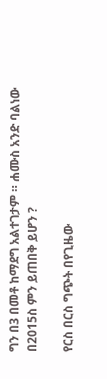ግን በ3 በመቶ ከማደግ አልተገታም ። ሐሙስ አንድ ባልነው በ2015ስ ምን ይጠበቅ ይሆን ?

የርስ በርስ ግጭት በየጊዜው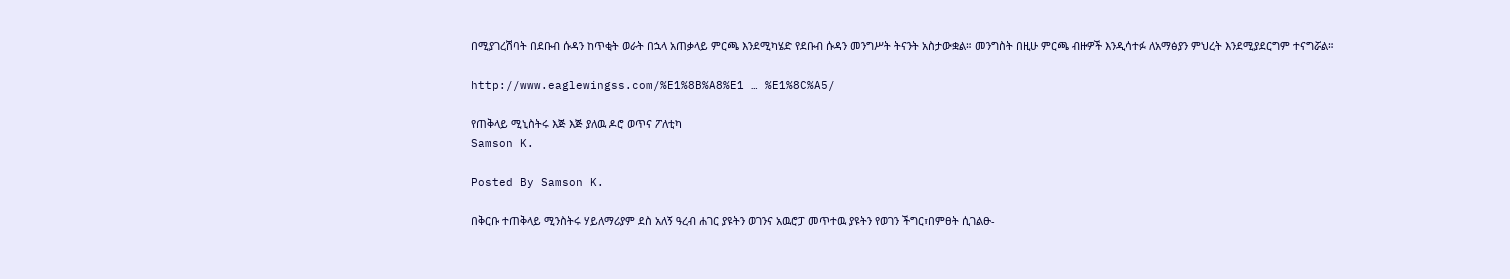በሚያገረሽባት በደቡብ ሱዳን ከጥቂት ወራት በኋላ አጠቃላይ ምርጫ እንደሚካሄድ የደቡብ ሱዳን መንግሥት ትናንት አስታውቋል። መንግስት በዚሁ ምርጫ ብዙዎች እንዲሳተፉ ለአማፅያን ምህረት እንደሚያደርግም ተናግሯል።

http://www.eaglewingss.com/%E1%8B%A8%E1 … %E1%8C%A5/

የጠቅላይ ሚኒስትሩ እጅ እጅ ያለዉ ዶሮ ወጥና ፖለቲካ
Samson K.

Posted By Samson K.

በቅርቡ ተጠቅላይ ሚንስትሩ ሃይለማሪያም ደስ አለኝ ዓረብ ሐገር ያዩትን ወገንና አዉሮፓ መጥተዉ ያዩትን የወገን ችግር፣በምፀት ሲገልፁ-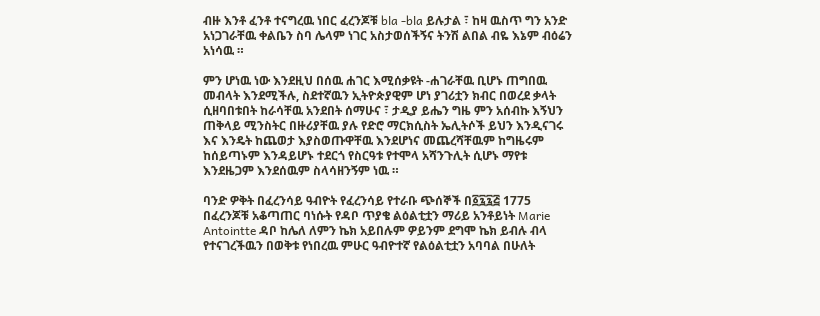ብዙ እንቶ ፈንቶ ተናግረዉ ነበር ፈረንጆቹ bla -bla ይሉታል ፣ ከዛ ዉስጥ ግን አንድ አነጋገራቸዉ ቀልቤን ስባ ሌላም ነገር አስታወሰችኝና ትንሽ ልበል ብዬ እኔም ብዕሬን አነሳዉ ።

ምን ሆነዉ ነው እንደዚህ በሰዉ ሐገር እሚሰቃዩት -ሐገራቸዉ ቢሆኑ ጠግበዉ መብላት እንደሚችሉ, ስደተኛዉን ኢትዮጵያዊም ሆነ ያገሪቷን ክብር በወረደ ቃላት ሲዘባበቱበት ከራሳቸዉ አንደበት ሰማሁና ፣ ታዲያ ይሔን ግዜ ምን አሰብኩ እኝህን ጠቅላይ ሚንስትር በዙሪያቸዉ ያሉ የድሮ ማርክሲስት ኤሊትሶች ይህን እንዲናገሩ እና እንዴት ከጨወታ እያስወጡዋቸዉ እንደሆነና መጨረሻቸዉም ከግዜሩም ከሰይጣኑም እንዳይሆኑ ተደርጎ የስርዓቱ የተሞላ አሻንጉሊት ሲሆኑ ማየቱ እንደዜጋም እንደሰዉም ስላሳዘንኝም ነዉ ።

ባንድ ዎቅት በፈረንሳይ ዓብዮት የፈረንሳይ የተራቡ ጭሰኞች በ፩፯፯፭ 1775 በፈረንጆቹ አቆጣጠር ባነሱት የዳቦ ጥያቄ ልዕልቲቷን ማሪይ አንቶይነት Marie Antointte ዳቦ ከሌለ ለምን ኬክ አይበሉም ዎይንም ደግሞ ኬክ ይብሉ ብላ የተናገረችዉን በወቅቱ የነበረዉ ምሁር ዓብዮተኛ የልዕልቲቷን አባባል በሁለት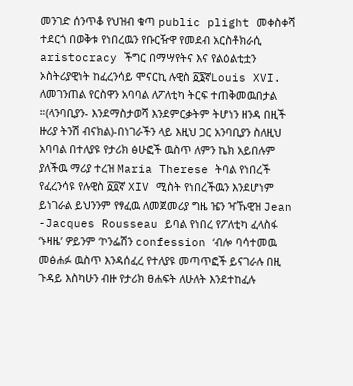መንገድ ሰንጥቆ የህዝብ ቁጣ public plight መቀስቀሻ ተደርጎ በወቅቱ የነበረዉን የቡርዥዋ የመደብ አርስቶክራሲ aristocracy ችግር በማሣየትና እና የልዕልቲቷን ኦስትሪያዊነት ከፈረንሳይ ሞናርኪ ሉዊስ ፩፮ኛLouis XVI. ለመገንጠል የርስዋን አባባል ለፖለቲካ ትርፍ ተጠቅመዉበታል ።(ላንባቢያን- እንደማስታወሻ እንደምርቃትም ትሆነን ዘንዳ በዚች ዙሪያ ትንሽ ብናክል)-በነገራችን ላይ እዚህ ጋር አንባቢያን ስለዚህ አባባል በተለያዩ የታሪክ ፅሁፎች ዉስጥ ለምን ኬክ አይበሉም ያለችዉ ማሪያ ተረዝ Maria Therese ትባል የነበረች የፈረንሳዩ የሉዊስ ፩፬ኛ XIV ሚስት የነበረችዉን እንደሆነም ይነገራል ይህንንም የፃፈዉ ለመጀመሪያ ግዜ ዤን ዣኹዊዝ Jean -Jacques Rousseau ይባል የነበረ የፖለቲካ ፈላስፋ ‘ኑዛዜ’ ዎይንም ‘ኮንፌሽን confession ‘ብሎ ባሳተመዉ መፅሐፉ ዉስጥ እንዳሰፈረ የተለያዩ መጣጥፎች ይናገራሉ በዚ ጉዳይ እስካሁን ብዙ የታሪክ ፀሐፍት ለሁለት እንደተከፈሉ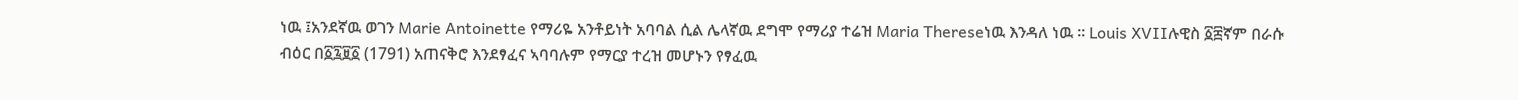ነዉ ፤አንደኛዉ ወገን Marie Antoinette የማሪዬ አንቶይነት አባባል ሲል ሌላኛዉ ደግሞ የማሪያ ተሬዝ Maria Thereseነዉ እንዳለ ነዉ ። Louis XVIIሉዊስ ፩፰ኛም በራሱ ብዕር በ፩፯፱፩ (1791) አጠናቅሮ እንደፃፈና ኣባባሉም የማርያ ተረዝ መሆኑን የፃፈዉ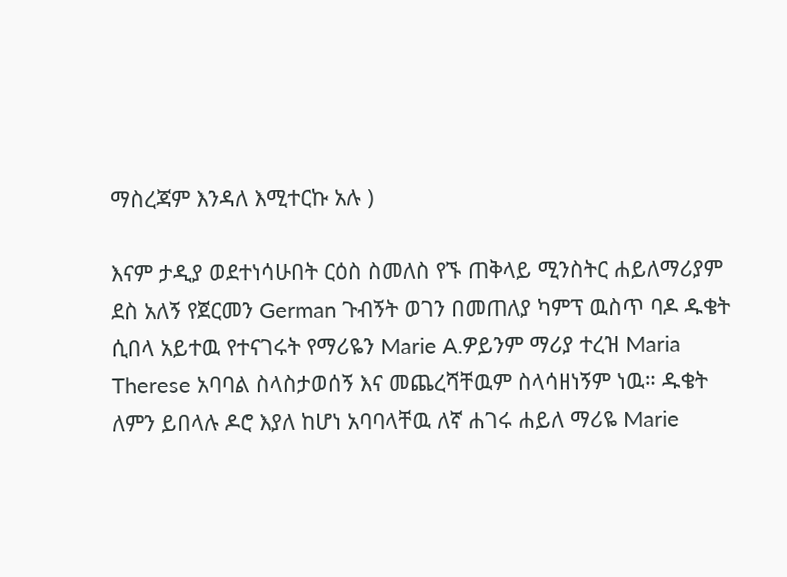ማስረጃም እንዳለ እሚተርኩ አሉ )

እናም ታዲያ ወደተነሳሁበት ርዕስ ስመለስ የኙ ጠቅላይ ሚንስትር ሐይለማሪያም ደስ አለኝ የጀርመን German ጉብኝት ወገን በመጠለያ ካምፕ ዉስጥ ባዶ ዱቄት ሲበላ አይተዉ የተናገሩት የማሪዬን Marie A.ዎይንም ማሪያ ተረዝ Maria Therese አባባል ስላስታወሰኝ እና መጨረሻቸዉም ስላሳዘነኝም ነዉ። ዱቄት ለምን ይበላሉ ዶሮ እያለ ከሆነ አባባላቸዉ ለኛ ሐገሩ ሐይለ ማሪዬ Marie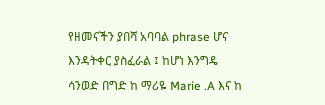የዘመናችን ያበሻ አባባል phrase ሆና እንዳትቀር ያስፈራል ፤ ከሆነ እንግዴ ሳንወድ በግድ ከ ማሪዬ Marie .A እና ከ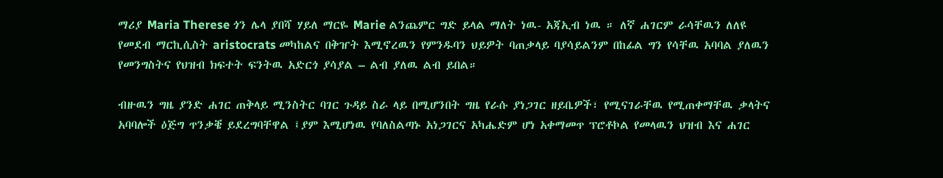ማሪያ Maria Therese ጎን ሌላ ያበሻ ሃይለ ማርዬ Marie ልንጨምር ግድ ይላል ማለት ነዉ- አጃኢብ ነዉ ። ለኛ ሐገርም ራሳቸዉን ለለዩ የመደብ ማርኪሲስት aristocrats መካከልና በቅዠት እሚኖረዉን የምንዱባን ህይዎት ባጠቃላይ ባያሳይልንም በከፊል ግን የሳቸዉ አባባል ያለዉን የመንግስትና የህዝብ ክፍተት ፍንትዉ አድርጎ ያሳያል – ልብ ያለዉ ልብ ይበል።

ብዙዉን ግዜ ያንድ ሐገር ጠቅላይ ሚንስትር ባገር ጉዳይ ስራ ላይ በሚሆንበት ግዜ የራሱ ያነጋገር ዘይቤዎች፣ የሚናገራቸዉ የሚጠቀማቸዉ ቃላትና አባባሎች ዕጅግ ጥንቃቔ ይደረግባቸዋል ፤ያም እሚሆነዉ የባለስልጣኑ አነጋገርና አካሔድም ሆነ አቀማመጥ ፕሮቶኮል የመላዉን ህዝብ እና ሐገር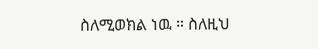ስለሚወክል ነዉ ። ስለዚህ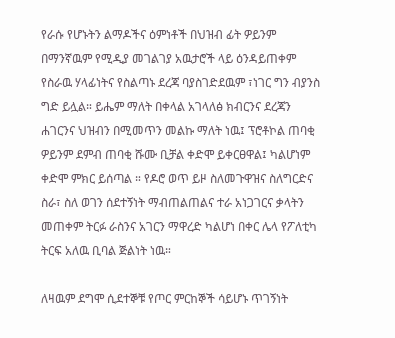የራሱ የሆኑትን ልማዶችና ዕምነቶች በህዝብ ፊት ዎይንም በማንኛዉም የሚዲያ መገልገያ አዉታሮች ላይ ዕንዳይጠቀም የስራዉ ሃላፊነትና የስልጣኑ ደረጃ ባያስገድደዉም ፣ነገር ግን ብያንስ ግድ ይሏል። ይሔም ማለት በቀላል አገላለፅ ክብርንና ደረጃን ሐገርንና ህዝብን በሚመጥን መልኩ ማለት ነዉ፤ ፕሮቶኮል ጠባቂ ዎይንም ደምብ ጠባቂ ሹሙ ቢቻል ቀድሞ ይቀርፀዋል፤ ካልሆነም ቀድሞ ምክር ይሰጣል ። የዶሮ ወጥ ይዞ ስለመጉዋዝና ስለግርድና ስራ፣ ስለ ወገን ሰደተኝነት ማብጠልጠልና ተራ አነጋገርና ቃላትን መጠቀም ትርፉ ራስንና አገርን ማዋረድ ካልሆነ በቀር ሌላ የፖለቲካ ትርፍ አለዉ ቢባል ጅልነት ነዉ።

ለዛዉም ደግሞ ሲደተኞቹ የጦር ምርከኞች ሳይሆኑ ጥገኝነት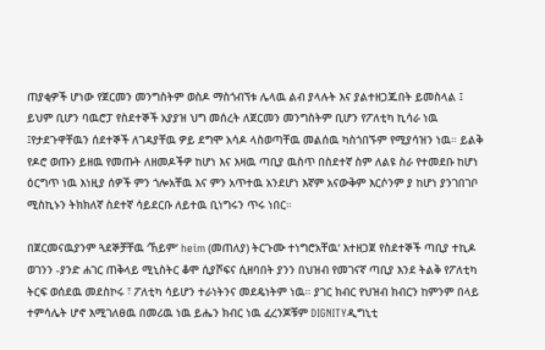ጠያቂዎች ሆነው የጀርመን መንግስትም ወስዶ ማስጎብኘቱ ሌላዉ ልብ ያላሉት እና ያልተዘጋጁበት ይመስላል ፤ ይህም ቢሆን ባዉሮፓ የስደተኞች አያያዝ ህግ መሰረት ለጀርመን መንግስትም ቢሆን የፖለቲካ ኪሳራ ነዉ ፤የታደጉዋቸዉን ሰደተኞች ለገዳያቸዉ ዎይ ደግሞ አሳዶ ላስወጣቸዉ መልሰዉ ካስጎበኙም የሚያሳዝን ነዉ። ይልቅ የዶሮ ወጡን ይዘዉ የመጡት ለዘመዶችዎ ከሆነ እና እዛዉ ጣቢያ ዉስጥ በስደተኛ ስም ለልዩ ስራ የተመደቡ ከሆነ ዕርግጥ ነዉ እነዚያ ሰዎች ምን ጎሎአቸዉ እና ምን አጥተዉ አንደሆነ እኛም አናውቅም እርሶንም ያ ከሆነ ያንገበገቦ ሚስኪኑን ትክክለኛ ስደተኛ ሳይደርቡ ለይተዉ ቢነግሩን ጥሩ ነበር።

በጀርመናዉያንም ጓደኞቻቸዉ ‘ኸይም’ heim (መጠለያ) ትርጉሙ ተነግሮአቸዉ’ እተዘጋጀ የስደተኞች ጣቢያ ተኪዶ ወገንን -ያንድ ሐገር ጠቅላይ ሚኒስትር ቆሞ ሲያሾፍና ሲዘባበት ያንን በህዝብ የመገናኛ ጣቢያ እንደ ትልቅ የፖለቲካ ትርፍ ወሰደዉ መደስኮሩ ፣ ፖለቲካ ሳይሆን ተራነትንና መደዴነትም ነዉ። ያገር ክብር የህዝብ ክብርን ከምንም በላይ ተምሳሌት ሆኖ እሚገለፀዉ በመሪዉ ነዉ ይሔን ክብር ነዉ ፈረንጆቹም DIGNITYዲግኒቲ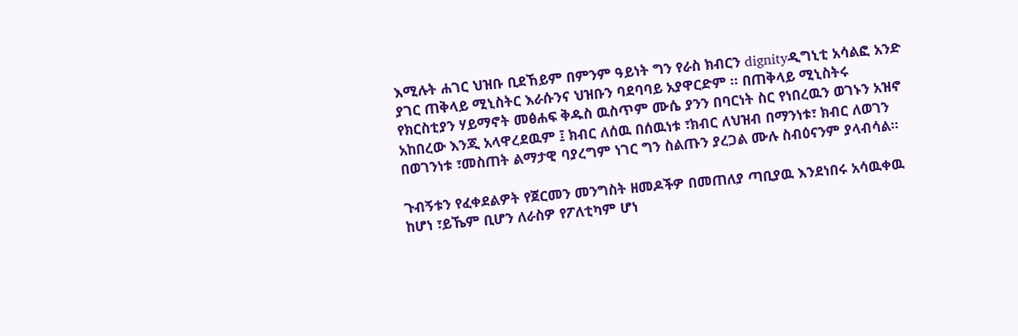እሚሉት ሐገር ህዝቡ ቢደኸይም በምንም ዓይነት ግን የራስ ክብርን dignityዲግኒቲ አሳልፎ አንድ ያገር ጠቅላይ ሚኒስትር እራሱንና ህዝቡን ባደባባይ አያዋርድም ። በጠቅላይ ሚኒስትሩ የክርስቲያን ሃይማኖት መፅሐፍ ቅዱስ ዉስጥም ሙሴ ያንን በባርነት ስር የነበረዉን ወገኑን አዝኖ አከበረው እንጂ አላዋረደዉም ፤ ክብር ለሰዉ በሰዉነቱ ፣ክብር ለህዝብ በማንነቱ፣ ክብር ለወገን በወገንነቱ ፣መስጠት ልማታዊ ባያረግም ነገር ግን ስልጡን ያረጋል ሙሉ ስብዕናንም ያላብሳል።

ጉብኝቱን የፈቀደልዎት የጀርመን መንግስት ዘመዶችዎ በመጠለያ ጣቢያዉ እንደነበሩ አሳዉቀዉ ከሆነ ፣ይኼም ቢሆን ለራስዎ የፖለቲካም ሆነ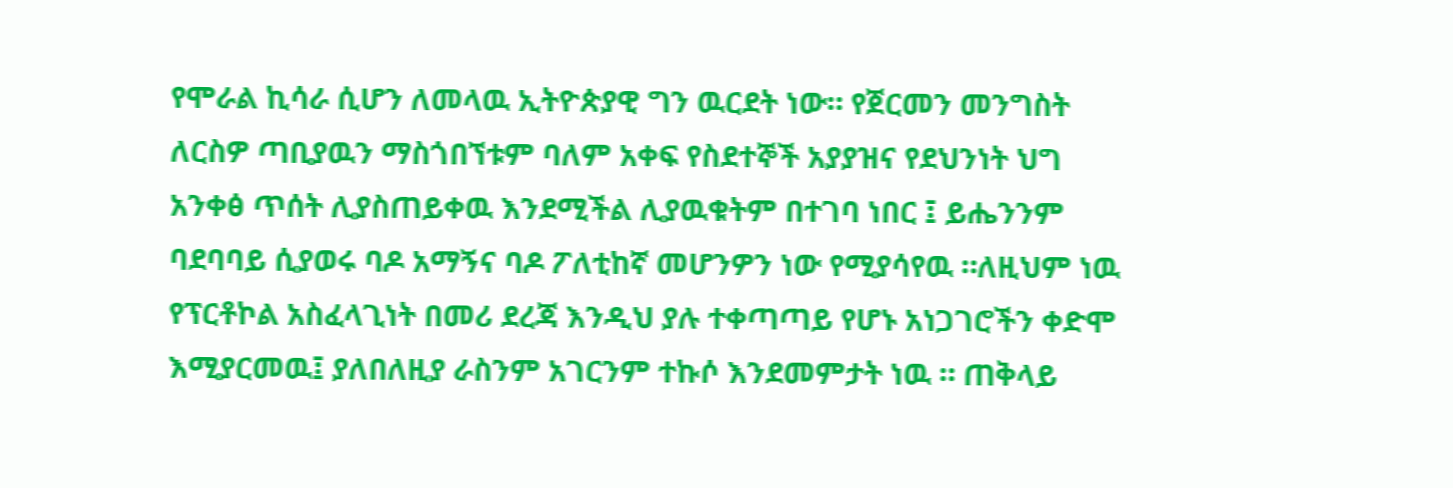የሞራል ኪሳራ ሲሆን ለመላዉ ኢትዮጵያዊ ግን ዉርደት ነው። የጀርመን መንግስት ለርስዎ ጣቢያዉን ማስጎበኘቱም ባለም አቀፍ የስደተኞች አያያዝና የደህንነት ህግ አንቀፅ ጥሰት ሊያስጠይቀዉ እንደሚችል ሊያዉቁትም በተገባ ነበር ፤ ይሔንንም ባደባባይ ሲያወሩ ባዶ አማኝና ባዶ ፖለቲከኛ መሆንዎን ነው የሚያሳየዉ ።ለዚህም ነዉ የፕርቶኮል አስፈላጊነት በመሪ ደረጃ እንዲህ ያሉ ተቀጣጣይ የሆኑ አነጋገሮችን ቀድሞ እሚያርመዉ፤ ያለበለዚያ ራስንም አገርንም ተኩሶ እንደመምታት ነዉ ። ጠቅላይ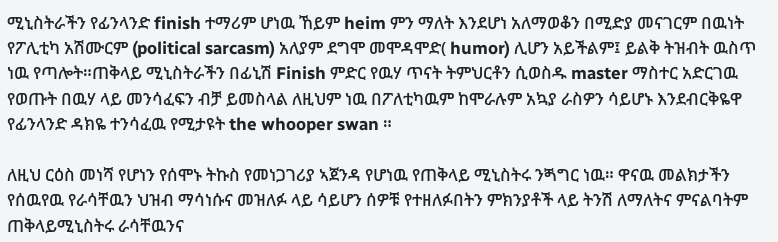ሚኒስትራችን የፊንላንድ finish ተማሪም ሆነዉ ኸይም heim ምን ማለት እንደሆነ አለማወቆን በሚድያ መናገርም በዉነት የፖሊቲካ አሽሙርም (political sarcasm) አለያም ደግሞ መሞዳሞድ( humor) ሊሆን አይችልም፤ ይልቅ ትዝብት ዉስጥ ነዉ የጣሎት።ጠቅላይ ሚኒስትራችን በፊኒሽ Finish ምድር የዉሃ ጥናት ትምህርቶን ሲወስዱ master ማስተር አድርገዉ የወጡት በዉሃ ላይ መንሳፈፍን ብቻ ይመስላል ለዚህም ነዉ በፖለቲካዉም ከሞራሉም አኳያ ራስዎን ሳይሆኑ እንደብርቅዬዋ የፊንላንድ ዳክዬ ተንሳፈዉ የሚታዩት the whooper swan ።

ለዚህ ርዕስ መነሻ የሆነን የሰሞኑ ትኩስ የመነጋገሪያ ኣጀንዳ የሆነዉ የጠቅላይ ሚኒስትሩ ንጝግር ነዉ። ዋናዉ መልክታችን የሰዉየዉ የራሳቸዉን ህዝብ ማሳነሱና መዝለፉ ላይ ሳይሆን ሰዎቹ የተዘለፉበትን ምክንያቶች ላይ ትንሽ ለማለትና ምናልባትም ጠቅላይሚኒስትሩ ራሳቸዉንና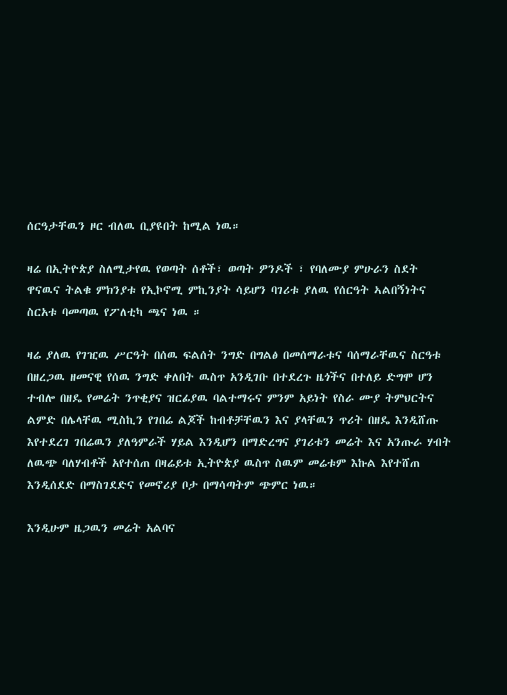ሰርዓታቸዉን ዞር ብለዉ ቢያዩበት ከሚል ነዉ።

ዛሬ በኢትዮጵያ ስለሚታየዉ የወጣት ሰቶች፣ ወጣት ዎንዶች ፣ የባለሙያ ምሁራን ስደት ዋናዉና ትልቁ ምክንያቱ የኢኮኖሚ ምኪንያት ሳይሆን ባገሪቱ ያለዉ የሰርዓት ኣልበኝነትና ስርአቱ ባመጣዉ የፖለቲካ ጫና ነዉ ።

ዛሬ ያለዉ የገዢዉ ሥርዓት በሰዉ ፍልሰት ንግድ በግልፅ በመሰማራቱና ባሰማራቸዉና ስርዓቱ በዘረጋዉ ዘመናዊ የሰዉ ንግድ ቀለበት ዉስጥ አንዲገቡ በተደረጉ ዜጎችና በተለይ ድግሞ ሆን ተብሎ በዘዴ የመሬት ንጥቂያና ዝርፊያዉ ባልተማሩና ምንም አይነት የስራ ሙያ ትምህርትና ልምድ በሌላቸዉ ሚስኪን የገበሬ ልጆች ከብቶቻቸዉን እና ያላቸዉን ጥሪት በዘዴ እንዲሸጡ እየተደረገ ገበሬዉን ያለዓምራች ሃይል እንዲሆን በማድረግና ያገሪቱን መሬት እና አንጡራ ሃብት ለዉጭ ባለሃብቶች አየተሰጠ በዛሬይቱ ኢትዮጵያ ዉስጥ ስዉም መሬቱም እኩል እየተሸጠ እንዲሰደድ በማስገደድና የመኖሪያ ቦታ በማሳጣትም ጭምር ነዉ።

እንዲሁም ዜጋዉን መሬት አልባና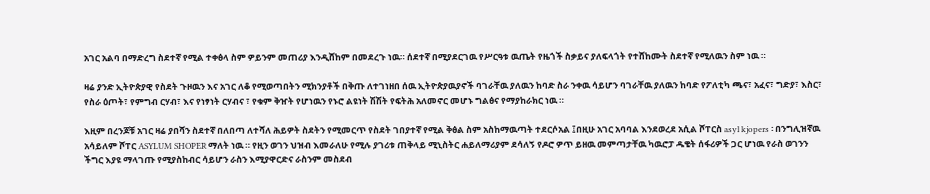አገር አልባ በማድረግ ስደተኛ የሚል ተቀፅላ ስም ዎይንም መጠሪያ እንዲሸከም በመደረጉ ነዉ። ሰደተኛ በሚያደርገዉ የሥርዓቱ ዉጤት የዜጎች ስቃይና ያለፍላጎት የተሸከሙት ስደተኛ የሚለዉን ስም ነዉ ።

ዛሬ ያንድ ኢትዮጵያዊ የስደት ጉዞዉን እና አገር ለቆ የሚወጣበትን ሚክንያቶች በቅጡ ለተገነዘበ ሰዉ ኢትዮጵያዉያኖች ባገራቸዉ ያለዉን ከባድ ስራ ንቀዉ ሳይሆን ባገራቸዉ ያለዉን ከባድ የፖለቲካ ጫና፣ አፈና፣ ግድያ፣ እስር፣ የስራ ዕጦት፣ የምግብ ርሃብ፣ እና የነፃነት ርሃብና ፣ የቁም ቅዠት የሆነዉን የኑሮ ልዩነት ሽሽት የፍትሕ አለመኖር መሆኑ ግልፅና የማያከራክር ነዉ ።

እዚም በረንጆቹ አገር ዛሬ ያበሻን ስደተኛ በለበጣ ለተሻለ ሕይዎት ስደትን የሚመርጥ የስደት ገበያተኛ የሚል ቅፅል ስም አስከማዉጣት ተደርሶአል ፤በዚሁ አገር አባባል እንደወረደ አሲል ሾፐርስ asyl kjopers ፡ በንግሊዝኛዉ አሳይለም ሾፐር ASYLUM SHOPER ማለት ነዉ ። የዚን ወገን ህዝብ እመራለሁ የሚሉ ያገሪቱ ጠቅላይ ሚኒስትር ሐይለማሪያም ደሳለኝ የዶሮ ዎጥ ይዘዉ መምጣታቸዉ ካዉሮፓ ዱቄት ሰፋሪዎች ጋር ሆነዉ የራስ ወገንን ችግር እያዩ ማላገጡ የሚያስከብር ሳይሆን ራስን እሚያዋርድና ራስንም መስደብ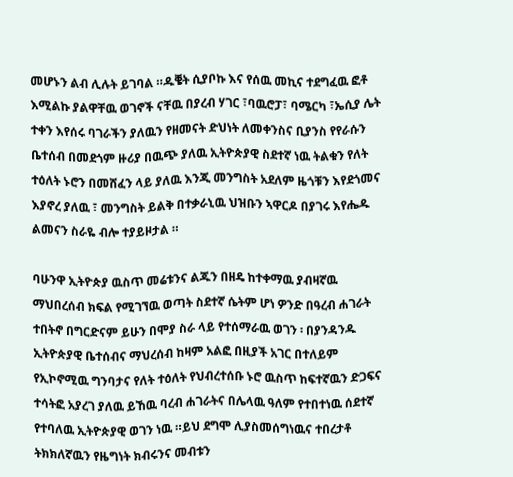መሆኑን ልብ ሊሉት ይገባል ።ዱቔት ሲያቦኩ እና የሰዉ መኪና ተደግፈዉ ፎቶ እሚልኩ ያልዋቸዉ ወገኖች ናቸዉ በያረብ ሃገር ፣ባዉሮፓ፣ ባሜርካ ፣ኤሲያ ሌት ተቀን እየሰሩ ባገራችን ያለዉን የዘመናት ድህነት ለመቀንስና ቢያንስ የየራሱን ቤተሰብ በመደጎም ዙሪያ በዉጭ ያለዉ ኢትዮጵያዊ ስደተኛ ነዉ ትልቁን የለት ተዕለት ኑሮን በመሸፈን ላይ ያለዉ እንጂ መንግስት አደለም ዜጎቹን እየደጎመና እያኖረ ያለዉ ፣ መንግስት ይልቅ በተቃራኒዉ ህዝቡን ኣዋርዶ በያገሩ እየሔዱ ልመናን ስራዬ ብሎ ተያይዞታል ።

ባሁንዋ ኢትዮጵያ ዉስጥ መሬቱንና ልጁን በዘዴ ከተቀማዉ ያብዛኛዉ ማህበረሰብ ክፍል የሚገኘዉ ወጣት ስደተኛ ሴትም ሆነ ዎንድ በዓረብ ሐገራት ተበትኖ በግርድናም ይሁን በሞያ ስራ ላይ የተሰማራዉ ወገን ፡ በያንዳንዱ ኢትዮጵያዊ ቤተሰብና ማህረሰብ ከዛም አልፎ በዚያች አገር በተለይም የኢኮኖሚዉ ግንባታና የለት ተዕለት የህብረተሰቡ ኑሮ ዉስጥ ከፍተኛዉን ድጋፍና ተሳትፎ አያረገ ያለዉ ይኸዉ ባረብ ሐገራትና በሌላዉ ዓለም የተበተነዉ ሰደተኛ የተባለዉ ኢትዮጵያዊ ወገን ነዉ ።ይህ ደግሞ ሊያስመሰግነዉና ተበረታቶ ትክክለኛዉን የዜግነት ክብሩንና መብቱን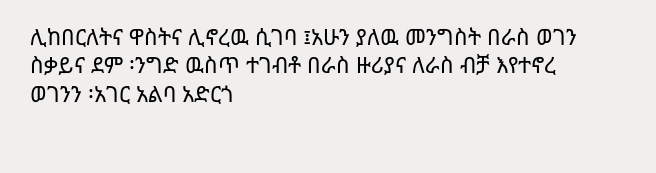ሊከበርለትና ዋስትና ሊኖረዉ ሲገባ ፤አሁን ያለዉ መንግስት በራስ ወገን ስቃይና ደም ፡ንግድ ዉስጥ ተገብቶ በራስ ዙሪያና ለራስ ብቻ እየተኖረ ወገንን ፡አገር አልባ አድርጎ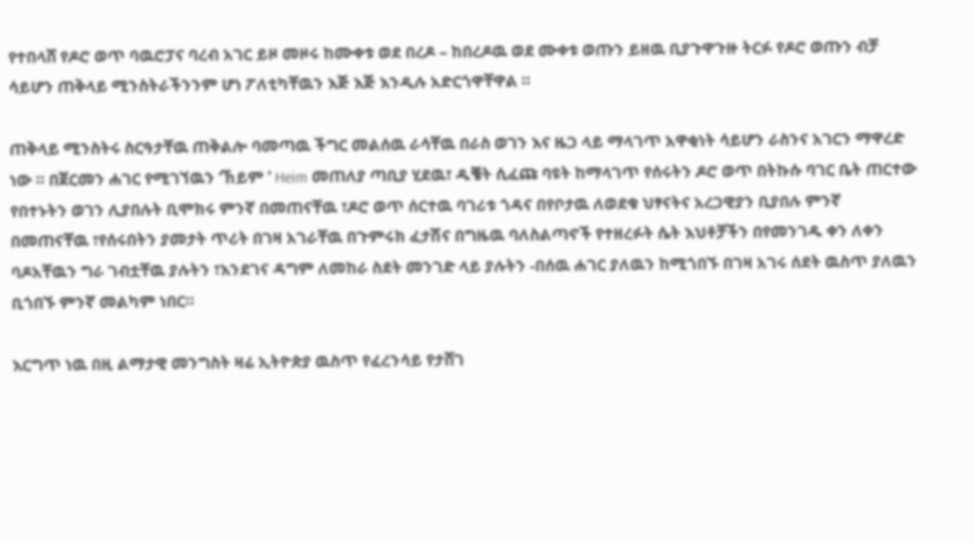የተበላሸ የዶሮ ወጥ ባዉሮፓና ባረብ አገር ይዞ መዞሩ ከሙቀቱ ወደ በረዶ – ከበረዶዉ ወደ ሙቀቱ ወጡን ይዘዉ ቢያጉዋጉዙ ትርፉ የዶሮ ወጡን ብቻ ሳይሆን ጠቅላይ ሚንስትራችንንም ሆነ ፖለቲካቸዉን እጅ እጅ እንዲሉ አድርጎዋቸዋል ።

ጠቅላይ ሚንስትሩ ስርዓታቸዉ ጠቅልሎ ባመጣዉ ችግር መልሰዉ ራሳቸዉ በራስ ወገን እና ዜጋ ላይ ማላገጥ አዋቂነት ሳይሆን ራስንና አገርን ማዋረድ ነው ። በጀርመን ሐገር የሚገኘዉን ‘ኸይም ‘ Heim መጠለያ ጣቢያ ሂደዉ፣ ዱቔት ሲፈጩ ባዩት ከማላገጥ የሰሩትን ዶሮ ወጥ በትኩሱ ባገር ቤት ጠርተው የበተኑትን ወገን ሊያበሉት ቢሞክሩ ምንኛ በመጠናቸዉ ፣ዶሮ ወጥ ሰርተዉ ባገሪቱ ጎዳና በየቦታዉ ለወደቁ ህፃናትና አረጋዊያን ቢያበሉ ምንኛ በመጠናቸዉ ፣የሰሩበትን ያመታት ጥሪት በገዛ አገራቸዉ በጉምሩክ ፈታሽና በግዜዉ ባለስልጣኖች የተዘረፉት ሴት እህቶቻችን በየመንገዱ ቀን ለቀን ባዶአቸዉን ግራ ገብቷቸዉ ያሉትን ፣እንደገና ዳግም ለመከራ ስደት መንገድ ላይ ያሉትን -በሰዉ ሐገር ያለዉን ከሚጎበኙ በገዛ አገሩ ሰደት ዉስጥ ያለዉን ቢጎበኙ ምንኛ መልካም ነበር።

እርግጥ ነዉ በዚ ልማታዊ መንግስት ዛሬ ኢትዮጵያ ዉስጥ የፈረንሳይ የታሸገ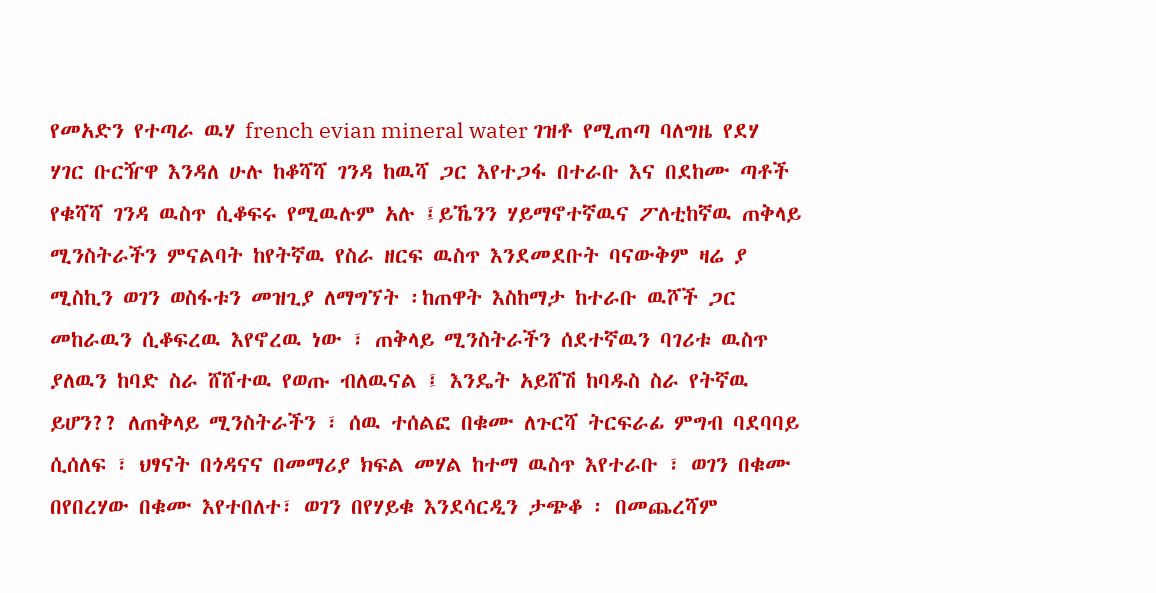የመአድን የተጣራ ዉሃ french evian mineral water ገዝቶ የሚጠጣ ባለግዜ የደሃ ሃገር ቡርዥዋ እንዳለ ሁሉ ከቆሻሻ ገንዳ ከዉሻ ጋር እየተጋፋ በተራቡ እና በደከሙ ጣቶች የቁሻሻ ገንዳ ዉስጥ ሲቆፍሩ የሚዉሉም አሉ ፤ይኼንን ሃይማኖተኛዉና ፖለቲከኛዉ ጠቅላይ ሚንስትራችን ምናልባት ከየትኛዉ የስራ ዘርፍ ዉስጥ እንደመደቡት ባናውቅም ዛሬ ያ ሚስኪን ወገን ወስፋቱን መዝጊያ ለማግኘት ፡ከጠዋት እስከማታ ከተራቡ ዉሾች ጋር መከራዉን ሲቆፍረዉ እየኖረዉ ነው ፣ ጠቅላይ ሚንስትራችን ሰደተኛዉን ባገሪቱ ዉስጥ ያለዉን ከባድ ስራ ሸሸተዉ የወጡ ብለዉናል ፤ እንዴት አይሸሽ ከባዱስ ስራ የትኛዉ ይሆን?? ለጠቅላይ ሚንስትራችን ፣ ሰዉ ተሰልፎ በቁሙ ለጉርሻ ትርፍራፊ ምግብ ባደባባይ ሲሰለፍ ፣ ህፃናት በጎዳናና በመማሪያ ክፍል መሃል ከተማ ዉስጥ እየተራቡ ፣ ወገን በቁሙ በየበረሃው በቁሙ እየተበለተ፣ ወገን በየሃይቁ እንደሳርዲን ታጭቆ ፡ በመጨረሻም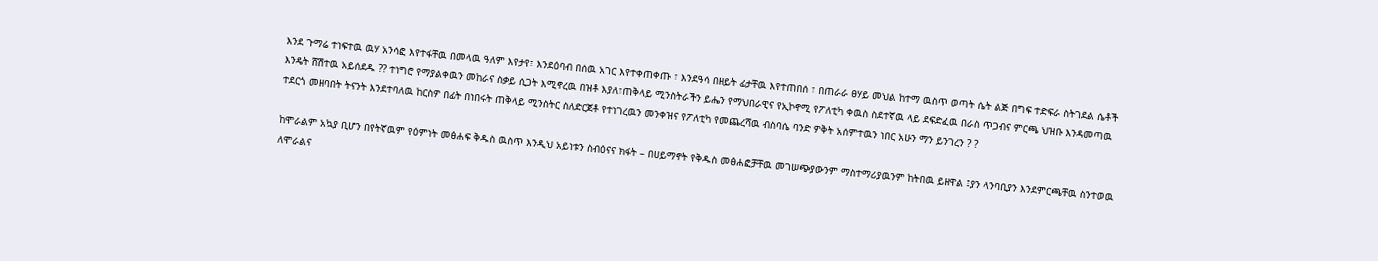እንደ ጉማሬ ተነፍተዉ ዉሃ አንሳፎ እየተፋቸዉ በመላዉ ዓለም እየታየ፣ እንደዕባብ በሰዉ አገር እየተቀጠቀጡ ፣ እንደዓሳ በዘይት ፊታቸዉ እየተጠበሰ ፣ በጠራራ ፀሃይ መህል ከተማ ዉስጥ ወጣት ሴት ልጅ በግፍ ተድፍራ ስትገደል ሴቶች እንዴት ሸሽተዉ አይሰደዱ ?? ተነግሮ የማያልቀዉን መከራና ስቃይ ሲጋት እሚኖረዉ በዝቶ እያለ፣ጠቅላይ ሚንስትራችን ይሔን የማህበራዊና የኢኮኖሚ የፖለቲካ ቀዉስ ስደተኛዉ ላይ ደፍድፈዉ በራስ ጥጋብና ምርጫ ህዝቡ እንዳመጣዉ ተደርጎ መዘባበት ትናንት እንደተባለዉ ከርስዎ በፊት በነበሩት ጠቅላይ ሚንስትር ስለድርጀቶ የተነገረዉን መንቀዝና የፖለቲካ የመጨረሻዉ ብስባሴ ባንድ ዎቅት አሰምተዉን ነበር አሁን ማን ይንገረን ? ?

ከሞራልም አኳያ ቢሆን በየትኛዉም የዕምነት መፅሐፍ ቅዱስ ዉስጥ እንዲህ አይነቱን ስብዕናና ክፋት – በሀይማኖት የቅዱስ መፅሐፎቻቸዉ መገሠጭያውንም ማስተማሪያዉንም ከትበዉ ይዘዋል ፤ያን ላንባቢያን እንደምርጫቸዉ ስንተወዉ ለሞራልና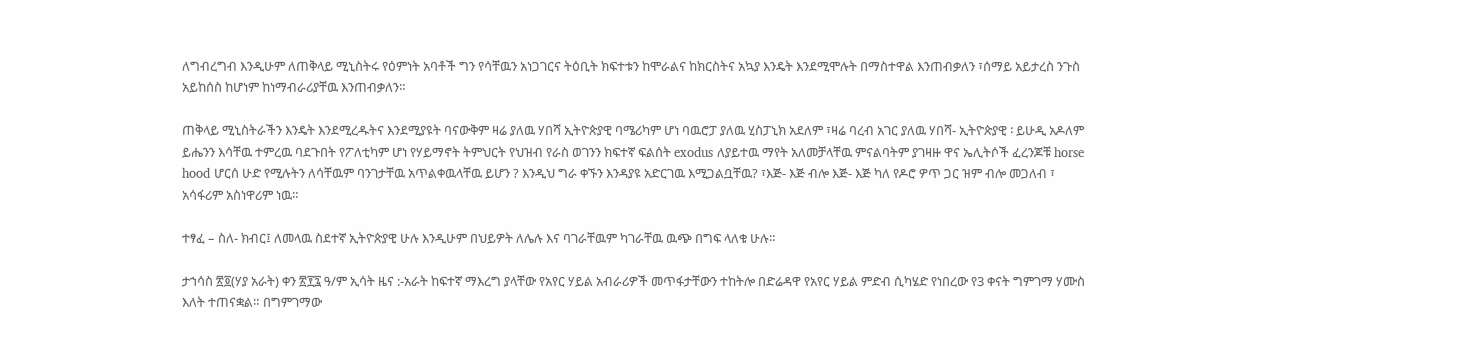ለግብረግብ እንዲሁም ለጠቅላይ ሚኒስትሩ የዕምነት አባቶች ግን የሳቸዉን አነጋገርና ትዕቢት ክፍተቱን ከሞራልና ከክርስትና አኳያ እንዴት እንደሚሞሉት በማስተዋል እንጠብቃለን ፣ሰማይ አይታረስ ንጉስ አይከሰስ ከሆነም ከነማብራሪያቸዉ እንጠብቃለን።

ጠቅላይ ሚኒስትራችን እንዴት እንደሚረዱትና እንደሚያዩት ባናውቅም ዛሬ ያለዉ ሃበሻ ኢትዮጵያዊ ባሜሪካም ሆነ ባዉሮፓ ያለዉ ሂስፓኒክ አደለም ፣ዛሬ ባረብ አገር ያለዉ ሃበሻ- ኢትዮጵያዊ ፡ ይሁዲ አዶለም ይሔንን እሳቸዉ ተምረዉ ባደጉበት የፖለቲካም ሆነ የሃይማኖት ትምህርት የህዝብ የራስ ወገንን ክፍተኛ ፍልሰት exodus ለያይተዉ ማየት አለመቻላቸዉ ምናልባትም ያገዛዙ ዋና ኤሊትሶች ፈረንጆቹ horse hood ሆርሰ ሁድ የሚሉትን ለሳቸዉም ባንገታቸዉ አጥልቀዉላቸዉ ይሆን ? እንዲህ ግራ ቀኙን እንዳያዩ አድርገዉ እሚጋልቧቸዉ? ፣እጅ- እጅ ብሎ እጅ- እጅ ካለ የዶሮ ዎጥ ጋር ዝም ብሎ መጋለብ ፣ አሳፋሪም አስነዋሪም ነዉ።

ተፃፈ – ስለ- ክብር፤ ለመላዉ ስደተኛ ኢትዮጵያዊ ሁሉ እንዲሁም በህይዎት ለሌሉ እና ባገራቸዉም ካገራቸዉ ዉጭ በግፍ ላለቁ ሁሉ።

ታኀሳስ ፳፬(ሃያ አራት) ቀን ፳፻፯ ዓ/ም ኢሳት ዜና :-አራት ከፍተኛ ማእረግ ያላቸው የአየር ሃይል አብራሪዎች መጥፋታቸውን ተከትሎ በድሬዳዋ የአየር ሃይል ምድብ ሲካሄድ የነበረው የ3 ቀናት ግምገማ ሃሙስ እለት ተጠናቋል። በግምገማው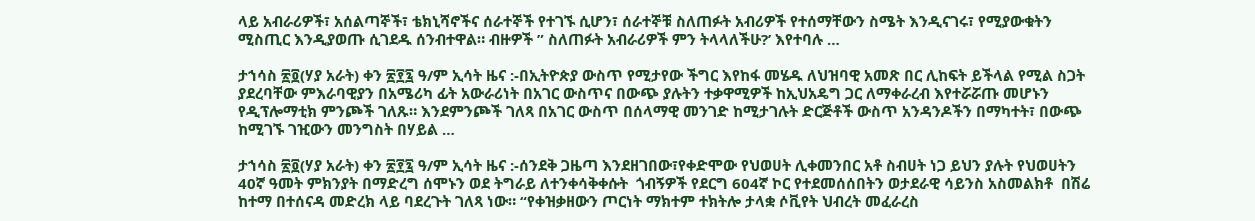ላይ አብራሪዎች፣ አሰልጣኞች፣ ቴክኒሻኖችና ሰራተኞች የተገኙ ሲሆን፣ ሰራተኞቹ ስለጠፉት አብሪዎች የተሰማቸውን ስሜት እንዲናገሩ፣ የሚያውቁትን ሚስጢር እንዲያወጡ ሲገደዱ ሰንብተዋል። ብዙዎች ” ስለጠፉት አብራሪዎች ምን ትላላለችሁ?’ እየተባሉ …

ታኀሳስ ፳፬(ሃያ አራት) ቀን ፳፻፯ ዓ/ም ኢሳት ዜና :-በኢትዮጵያ ውስጥ የሚታየው ችግር እየከፋ መሄዱ ለህዝባዊ አመጽ በር ሊከፍት ይችላል የሚል ስጋት ያደረባቸው ምእራባዊያን በአሜሪካ ፊት አውራሪነት በአገር ውስጥና በውጭ ያሉትን ተቃዋሚዎች ከኢህአዴግ ጋር ለማቀራረብ እየተሯሯጡ መሆኑን የዲፕሎማቲክ ምንጮች ገለጹ። እንደምንጮች ገለጻ በአገር ውስጥ በሰላማዊ መንገድ ከሚታገሉት ድርጅቶች ውስጥ አንዳንዶችን በማካተት፣ በውጭ ከሚገኙ ገዢውን መንግስት በሃይል …

ታኀሳስ ፳፬(ሃያ አራት) ቀን ፳፻፯ ዓ/ም ኢሳት ዜና :-ሰንደቅ ጋዜጣ እንደዘገበው፣የቀድሞው የህወሀት ሊቀመንበር አቶ ስብሀት ነጋ ይህን ያሉት የህወሀትን 40ኛ ዓመት ምክንያት በማድረግ ሰሞኑን ወደ ትግራይ ለተንቀሳቅቀሱት  ጎብኝዎች የደርግ 604ኛ ኮር የተደመሰሰበትን ወታደራዊ ሳይንስ አስመልክቶ  በሽሬ ከተማ በተሰናዳ መድረክ ላይ ባደረጉት ገለጻ ነው። “የቀዝቃዘውን ጦርነት ማክተም ተክትሎ ታላቋ ሶቪየት ህብረት መፈራረስ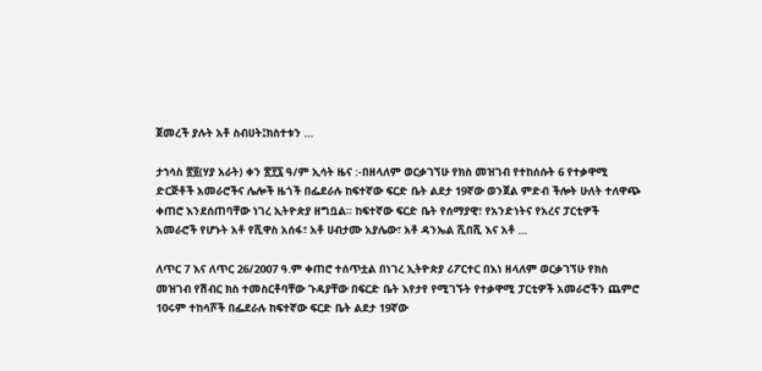ጀመረች ያሉት አቶ ስብሀት፤ክስተቱን …

ታኀሳስ ፳፬(ሃያ አራት) ቀን ፳፻፯ ዓ/ም ኢሳት ዜና :-በዘላለም ወርቃገኘሁ የክስ መዝገብ የተከሰሱት 6 የተቃዋሚ ድርጅቶች አመራሮችና ሌሎች ዜጎች በፌደራሉ ከፍተኛው ፍርድ ቤት ልደታ 19ኛው ወንጀል ምድብ ችሎት ሁለት ተለዋጭ ቀጠሮ እንደሰጠባቸው ነገረ ኢትዮጵያ ዘግቧል። ከፍተኛው ፍርድ ቤት የሰማያዊ፣ የአንድነትና የአረና ፓርቲዎች አመራሮች የሆኑት አቶ የሺዋስ አሰፋ፣ አቶ ሀብታሙ አያሌው፣ አቶ ዳንኤል ሺበሺ እና አቶ …

ለጥር 7 እና ለጥር 26/2007 ዓ.ም ቀጠሮ ተሰጥቷል በነገረ ኢትዮጵያ ሪፖርተር በእነ ዘላለም ወርቃገኘሁ የክስ መዝገብ የሽብር ክስ ተመስርቶባቸው ጉዳያቸው በፍርድ ቤት እየታየ የሚገኙት የተቃዋሚ ፓርቲዎች አመራሮችን ጨምሮ 10ሩም ተከሳሾች በፌደራሉ ከፍተኛው ፍርድ ቤት ልደታ 19ኛው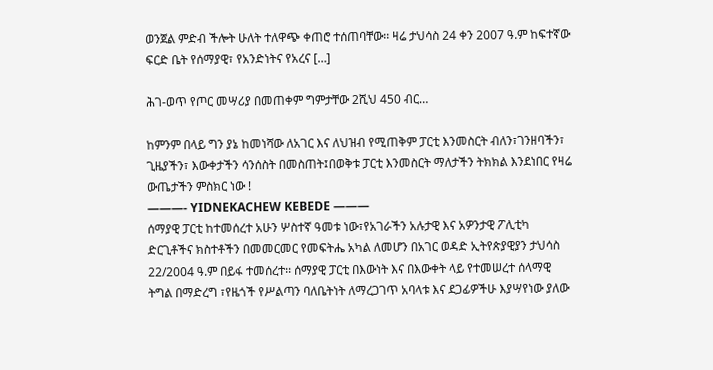ወንጀል ምድብ ችሎት ሁለት ተለዋጭ ቀጠሮ ተሰጠባቸው፡፡ ዛሬ ታህሳስ 24 ቀን 2007 ዓ.ም ከፍተኛው ፍርድ ቤት የሰማያዊ፣ የአንድነትና የአረና […]

ሕገ-ወጥ የጦር መሣሪያ በመጠቀም ግምታቸው 2ሺህ 450 ብር…

ከምንም በላይ ግን ያኔ ከመነሻው ለአገር እና ለህዝብ የሚጠቅም ፓርቲ እንመስርት ብለን፣ገንዘባችን፣ ጊዜያችን፣ እውቀታችን ሳንሰስት በመስጠት፤በወቅቱ ፓርቲ እንመስርት ማለታችን ትክክል እንደነበር የዛሬ ውጤታችን ምስክር ነው !
———- YIDNEKACHEW KEBEDE ———
ሰማያዊ ፓርቲ ከተመሰረተ አሁን ሦስተኛ ዓመቱ ነው፣የአገራችን አሉታዊ እና አዎንታዊ ፖሊቲካ ድርጊቶችና ክስተቶችን በመመርመር የመፍትሔ አካል ለመሆን በአገር ወዳድ ኢትየጵያዊያን ታህሳስ 22/2004 ዓ.ም በይፋ ተመሰረተ፡፡ ሰማያዊ ፓርቲ በእውነት እና በእውቀት ላይ የተመሠረተ ሰላማዊ ትግል በማድረግ ፣የዜጎች የሥልጣን ባለቤትነት ለማረጋገጥ አባላቱ እና ደጋፊዎችሁ እያሣየነው ያለው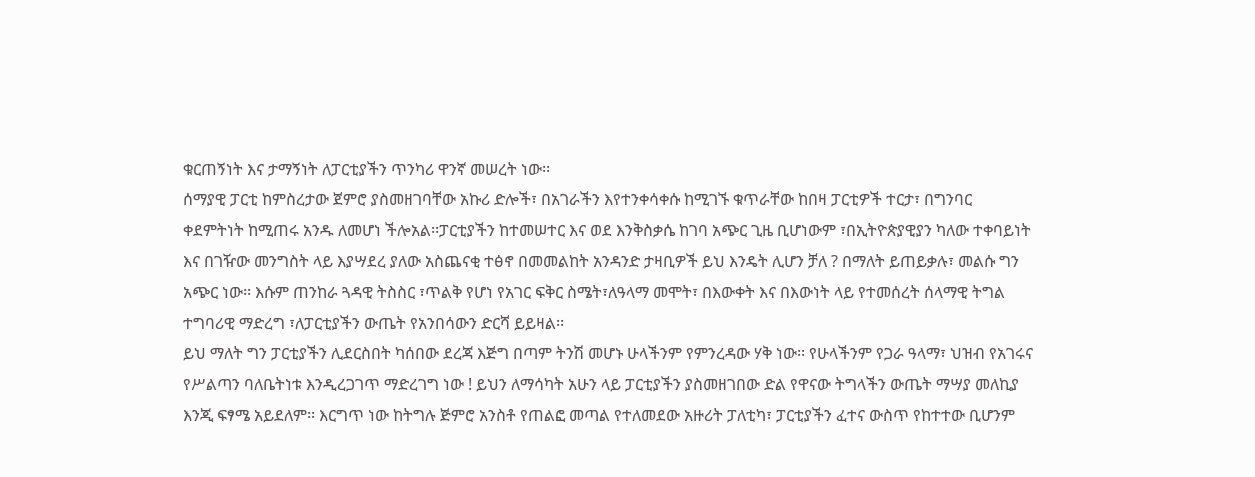ቁርጠኝነት እና ታማኝነት ለፓርቲያችን ጥንካሪ ዋንኛ መሠረት ነው፡፡
ሰማያዊ ፓርቲ ከምስረታው ጀምሮ ያስመዘገባቸው አኩሪ ድሎች፣ በአገራችን እየተንቀሳቀሱ ከሚገኙ ቁጥራቸው ከበዛ ፓርቲዎች ተርታ፣ በግንባር ቀደምትነት ከሚጠሩ አንዱ ለመሆነ ችሎአል፡፡ፓርቲያችን ከተመሠተር እና ወደ እንቅስቃሴ ከገባ አጭር ጊዜ ቢሆነውም ፣በኢትዮጵያዊያን ካለው ተቀባይነት እና በገዥው መንግስት ላይ እያሣደረ ያለው አስጨናቂ ተፅኖ በመመልከት አንዳንድ ታዛቢዎች ይህ እንዴት ሊሆን ቻለ ? በማለት ይጠይቃሉ፣ መልሱ ግን አጭር ነው፡፡ እሱም ጠንከራ ጓዳዊ ትስስር ፣ጥልቅ የሆነ የአገር ፍቅር ስሜት፣ለዓላማ መሞት፣ በእውቀት እና በእውነት ላይ የተመሰረት ሰላማዊ ትግል ተግባሪዊ ማድረግ ፣ለፓርቲያችን ውጤት የአንበሳውን ድርሻ ይይዛል፡፡
ይህ ማለት ግን ፓርቲያችን ሊደርስበት ካሰበው ደረጃ እጅግ በጣም ትንሽ መሆኑ ሁላችንም የምንረዳው ሃቅ ነው፡፡ የሁላችንም የጋራ ዓላማ፣ ህዝብ የአገሩና የሥልጣን ባለቤትነቱ እንዲረጋገጥ ማድረገግ ነው ! ይህን ለማሳካት አሁን ላይ ፓርቲያችን ያስመዘገበው ድል የዋናው ትግላችን ውጤት ማሣያ መለኪያ እንጂ ፍፃሜ አይደለም፡፡ እርግጥ ነው ከትግሉ ጅምሮ አንስቶ የጠልፎ መጣል የተለመደው አዙሪት ፓለቲካ፣ ፓርቲያችን ፈተና ውስጥ የከተተው ቢሆንም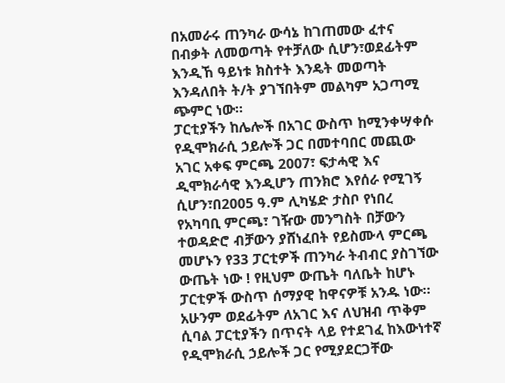በአመራሩ ጠንካራ ውሳኔ ከገጠመው ፈተና በብቃት ለመወጣት የተቻለው ሲሆን፣ወደፊትም እንዲኸ ዓይነቱ ክስተት እንዴት መወጣት እንዳለበት ት/ት ያገኘበትም መልካም አጋጣሚ ጭምር ነው፡፡
ፓርቲያችን ከሌሎች በአገር ውስጥ ከሚንቀሣቀሱ የዲሞክራሲ ኃይሎች ጋር በመተባበር መጪው አገር አቀፍ ምርጫ 2007፣ ፍታሓዊ እና ዲሞክራሳዊ እንዲሆን ጠንክሮ እየሰራ የሚገኝ ሲሆን፣በ2005 ዓ.ም ሊካሄድ ታስቦ የነበረ የአካባቢ ምርጫ፣ ገዥው መንግስት በቻውን ተወዳድሮ ብቻውን ያሸነፈበት የይስሙላ ምርጫ መሆኑን የ33 ፓርቲዎች ጠንካራ ትብብር ያስገኘው ውጤት ነው ! የዚህም ውጤት ባለቤት ከሆኑ ፓርቲዎች ውስጥ ሰማያዊ ከዋናዎቹ አንዱ ነው፡፡አሁንም ወደፊትም ለአገር እና ለህዝብ ጥቅም ሲባል ፓርቲያችን በጥናት ላይ የተደገፈ ከእውነተኛ የዲሞክራሲ ኃይሎች ጋር የሚያደርጋቸው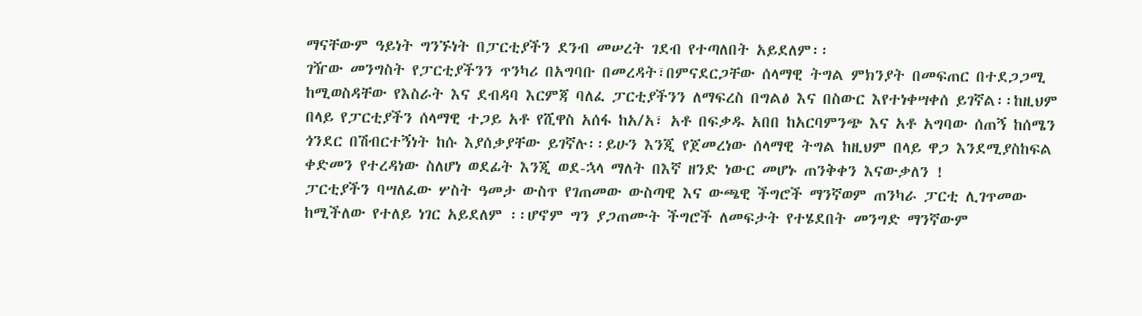ማናቸውም ዓይነት ግንኙነት በፓርቲያችን ደንብ መሠረት ገደብ የተጣለበት አይደለም፡፡
ገዥው መንግስት የፓርቲያችንን ጥንካሪ በአግባቡ በመረዳት፣በምናደርጋቸው ሰላማዊ ትግል ምክንያት በመፍጠር በተደጋጋሚ ከሚወስዳቸው የእስራት እና ደብዳባ እርምጃ ባለፈ ፓርቲያችንን ለማፍረስ በግልፅ እና በስውር እየተነቀሣቀሰ ይገኛል፡፡ከዚህም በላይ የፓርቲያችን ሰላማዊ ተጋይ አቶ የሺዋስ አሰፋ ከአ/አ፣ አቶ በፍቃዱ አበበ ከአርባምንጭ እና አቶ አግባው ሰጠኝ ከሰሜን ጎንደር በሽብርተኝነት ከሱ እያሰቃያቸው ይገኛሉ፡፡ይሁን እንጂ የጀመረነው ሰላማዊ ትግል ከዚህም በላይ ዋጋ እንደሚያስከፍል ቀድመን የተረዳነው ስለሆነ ወደፊት እንጂ ወደ-ኋላ ማለት በእኛ ዘንድ ነውር መሆኑ ጠንቅቀን እናውቃለን !
ፓርቲያችን ባሣለፈው ሦስት ዓመታ ውስጥ የገጠመው ውስጣዊ እና ውጫዊ ችግሮች ማንኛወም ጠንካራ ፓርቲ ሊገጥመው ከሚችለው የተለይ ነገር አይደለም ፡፡ሆኖም ግን ያጋጠሙት ችግሮች ለመፍታት የተሄደበት መንግድ ማንኛውም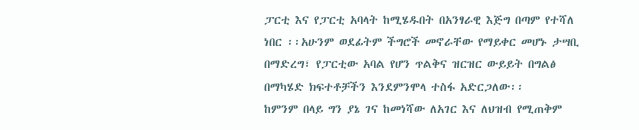ፓርቲ እና የፓርቲ አባላት ከሚሄዱበት በአንፃራዊ እጅግ በጣም የተሻለ ነበር ፡፡አሁንም ወደፊትም ችግሮች መኖራቸው የማይቀር መሆኑ ታሣቢ በማድረግ፣ የፓርቲው አባል የሆን ጥልቅና ዝርዝር ውይይት በግልፅ በማካሄድ ክፍተቶቻችን እንደምንሞላ ተስፋ አድርጋለው፡፡
ከምንም በላይ ግን ያኔ ገና ከመነሻው ለአገር እና ለህዝብ የሚጠቅም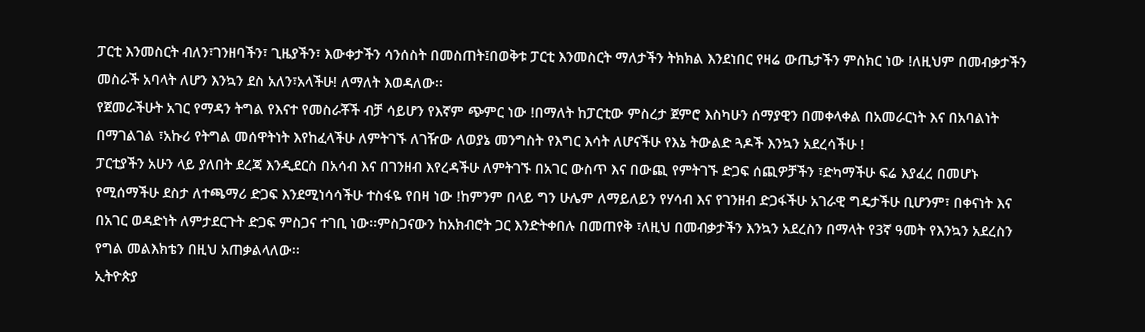ፓርቲ እንመስርት ብለን፣ገንዘባችን፣ ጊዜያችን፣ እውቀታችን ሳንሰስት በመስጠት፤በወቅቱ ፓርቲ እንመስርት ማለታችን ትክክል እንደነበር የዛሬ ውጤታችን ምስክር ነው !ለዚህም በመብቃታችን መስራች አባላት ለሆን እንኳን ደስ አለን፣አላችሁ! ለማለት እወዳለው፡፡
የጀመራችሁት አገር የማዳን ትግል የእናተ የመስራቾች ብቻ ሳይሆን የእኛም ጭምር ነው !በማለት ከፓርቲው ምስረታ ጀምሮ እስካሁን ሰማያዊን በመቀላቀል በአመራርነት እና በአባልነት በማገልገል ፣አኩሪ የትግል መሰዋትነት እየከፈላችሁ ለምትገኙ ለገዥው ለወያኔ መንግስት የእግር እሳት ለሆናችሁ የእኔ ትውልድ ጓዶች እንኳን አደረሳችሁ !
ፓርቲያችን አሁን ላይ ያለበት ደረጃ እንዲደርስ በአሳብ እና በገንዘብ እየረዳችሁ ለምትገኙ በአገር ውስጥ እና በውጪ የምትገኙ ድጋፍ ሰጪዎቻችን ፣ድካማችሁ ፍሬ እያፈረ በመሆኑ የሚሰማችሁ ደስታ ለተጫማሪ ድጋፍ እንደሚነሳሳችሁ ተስፋዬ የበዛ ነው !ከምንም በላይ ግን ሁሌም ለማይለይን የሃሳብ እና የገንዘብ ድጋፋችሁ አገራዊ ግዴታችሁ ቢሆንም፣ በቀናነት እና በአገር ወዳድነት ለምታደርጉት ድጋፍ ምስጋና ተገቢ ነው፡፡ምስጋናውን ከአክብሮት ጋር እንድትቀበሉ በመጠየቅ ፣ለዚህ በመብቃታችን እንኳን አደረስን በማላት የ3ኛ ዓመት የእንኳን አደረስን የግል መልእክቴን በዚህ አጠቃልላለው፡፡
ኢትዮጵያ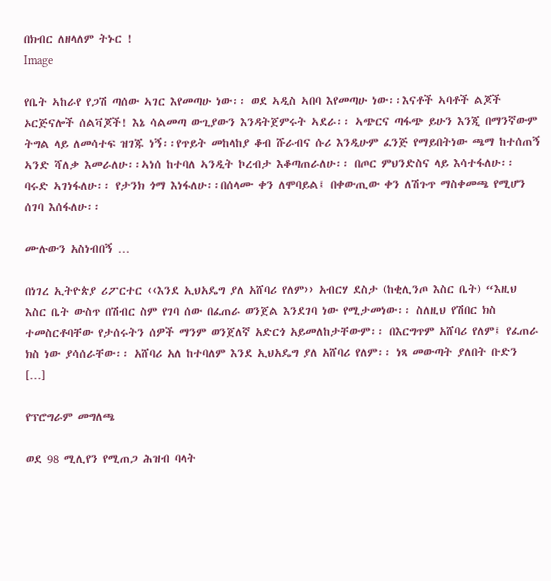በክብር ለዘላለም ትኑር !
Image

የቤት ኣከራየ የጋሽ ጣሰው ኣገር እየመጣሁ ነው፡፡ ወደ ኣዲስ ኣበባ እየመጣሁ ነው፡፡እናቶች ኣባቶች ልጆች ኦርጅናሎች ሰልቫጆች! እኔ ሳልመጣ ውጊያውን እንዳትጀምሩት ኣደራ፡፡ ኣጭርና ጣፋጭ ይሁን እንጂ በማንኛውም ትግል ላይ ለመሳተፍ ዝገጁ ነኝ፡፡የጥይት መከላከያ ቆብ ሹራብና ሱሪ እንዲሁም ፈንጅ የማይበትነው ጫማ ከተሰጠኝ ኣንድ ሻለቃ እመራለሁ፡፡ኣነሰ ከተባለ ኣንዲት ኮረብታ እቆጣጠራለሁ፡፡ በጦር ምህንድስና ላይ እሳተፋለሁ፡፡ ባሩድ ኣገነፋለሁ፡፡ የታንክ ጎማ እነፋለሁ፡፡በሰላሙ ቀን ለሞባይል፤ በቀውጢው ቀን ለሽጉጥ ማስቀመጫ የሚሆን ሰገባ እሰፋለሁ፡፡

ሙሉውን አስነብበኝ …

በነገረ ኢትዮጵያ ሪፖርተር ‹‹እንደ ኢህአዴግ ያለ አሸባሪ የለም›› አብርሃ ደስታ (ከቂሊንጦ እስር ቤት) “እዚህ እስር ቤት ውስጥ በሽብር ስም የገባ ሰው በፈጠራ ወንጀል እንደገባ ነው የሚታመነው፡፡ ስለዚህ የሽበር ክስ ተመስርቶባቸው የታሰሩትን ሰዎች ማንም ወንጀለኛ አድርጎ አይመለከታቸውም፡፡ በእርግጥም አሸባሪ የለም፤ የፈጠራ ክስ ነው ያሳሰራቸው፡፡ አሸባሪ አለ ከተባለም እንደ ኢህአዴግ ያለ አሸባሪ የለም፡፡ ነጻ መውጣት ያለበት ቡድን […]

የፕሮግራም መግለጫ

ወደ 98 ሚሊየን የሚጠጋ ሕዝብ ባላት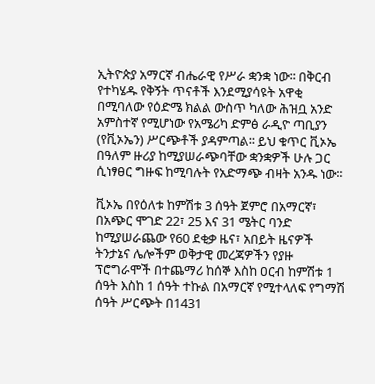ኢትዮጵያ አማርኛ ብሔራዊ የሥራ ቋንቋ ነው፡፡ በቅርብ የተካሄዱ የቅኝት ጥናቶች እንደሚያሳዩት አዋቂ በሚባለው የዕድሜ ክልል ውስጥ ካለው ሕዝቧ አንድ አምስተኛ የሚሆነው የአሜሪካ ድምፅ ራዲዮ ጣቢያን (የቪኦኤን) ሥርጭቶች ያዳምጣል፡፡ ይህ ቁጥር ቪኦኤ በዓለም ዙሪያ ከሚያሠራጭባቸው ቋንቋዎች ሁሉ ጋር ሲነፃፀር ግዙፍ ከሚባሉት የአድማጭ ብዛት አንዱ ነው፡፡

ቪኦኤ በየዕለቱ ከምሽቱ 3 ሰዓት ጀምሮ በአማርኛ፣ በአጭር ሞገድ 22፣ 25 እና 31 ሜትር ባንድ ከሚያሠራጨው የ60 ደቂቃ ዜና፣ አበይት ዜናዎች ትንታኔና ሌሎችም ወቅታዊ መረጃዎችን የያዙ ፕሮግራሞች በተጨማሪ ከሰኞ እስከ ዐርብ ከምሽቱ 1 ሰዓት እስከ 1 ሰዓት ተኩል በአማርኛ የሚተላለፍ የግማሽ ሰዓት ሥርጭት በ1431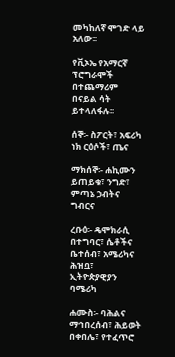መካከለኛ ሞገድ ላይ አለው፡፡

የቪኦኤ የአማርኛ ፕሮግራሞች በተጨማሪም በናይል ሳት ይተላለፋሉ፡፡

ሰኞ፡- ስፖርት፣ አፍሪካ ነክ ርዕሶች፣ ጤና

ማክሰኞ፡- ሐኪሙን ይጠይቁ፣ ንግድ፣ ምጣኔ ኃብትና ግብርና

ረቡዕ፡- ዴሞክራሲ በተግባር፣ ሴቶችና ቤተሰብ፣ አሜሪካና ሕዝቧ፣ ኢትዮጵያዊያን ባሜሪካ

ሐሙስ፡- ባሕልና ማኅበረሰብ፣ ሕይወት በቀበሌ፣ የተፈጥሮ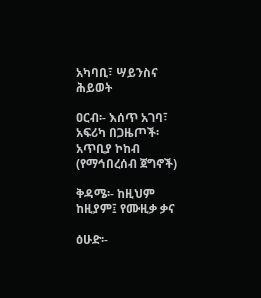አካባቢ፣ ሣይንስና ሕይወት

ዐርብ፡- እሰጥ አገባ፣ አፍሪካ በጋዜጦች፡ አጥቢያ ኮከብ (የማኅበረሰብ ጀግኖች)

ቅዳሜ፡- ከዚህም ከዚያም፤ የሙዚቃ ቃና

ዕሁድ፡-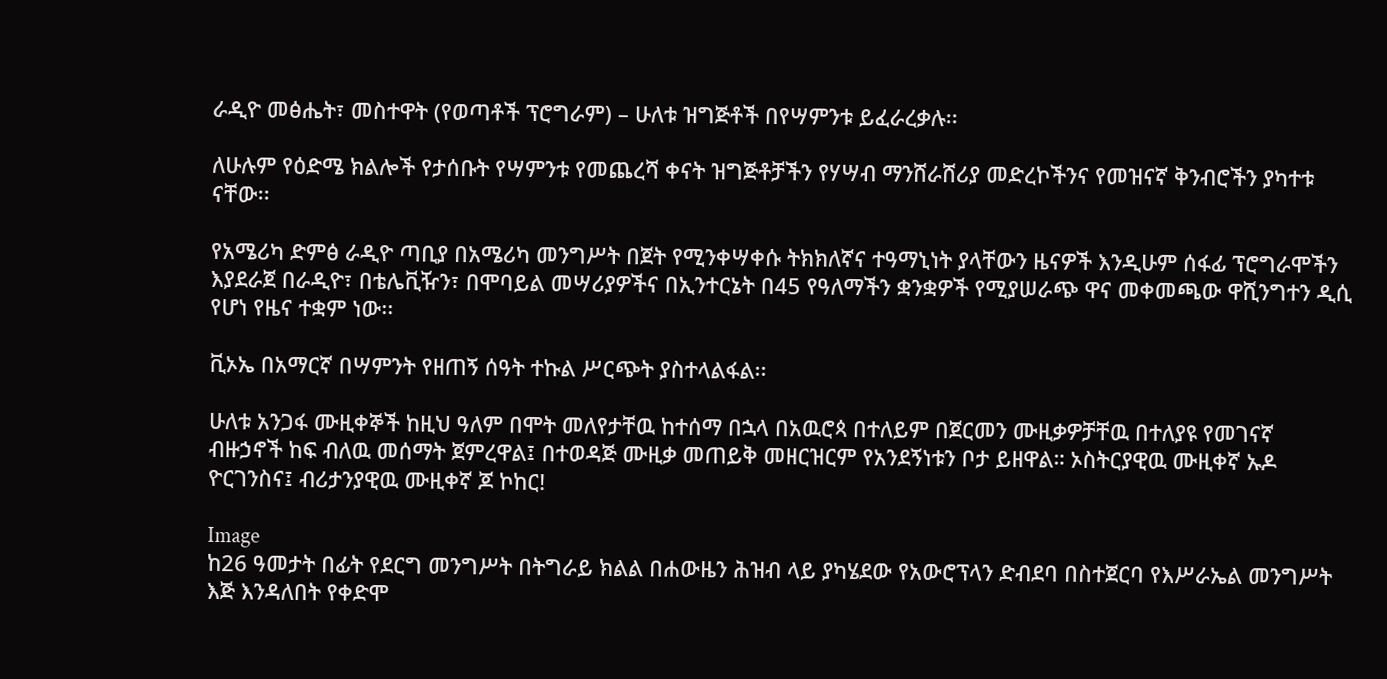ራዲዮ መፅሔት፣ መስተዋት (የወጣቶች ፕሮግራም) – ሁለቱ ዝግጅቶች በየሣምንቱ ይፈራረቃሉ፡፡

ለሁሉም የዕድሜ ክልሎች የታሰቡት የሣምንቱ የመጨረሻ ቀናት ዝግጅቶቻችን የሃሣብ ማንሸራሸሪያ መድረኮችንና የመዝናኛ ቅንብሮችን ያካተቱ ናቸው፡፡

የአሜሪካ ድምፅ ራዲዮ ጣቢያ በአሜሪካ መንግሥት በጀት የሚንቀሣቀሱ ትክክለኛና ተዓማኒነት ያላቸውን ዜናዎች እንዲሁም ሰፋፊ ፕሮግራሞችን እያደራጀ በራዲዮ፣ በቴሌቪዥን፣ በሞባይል መሣሪያዎችና በኢንተርኔት በ45 የዓለማችን ቋንቋዎች የሚያሠራጭ ዋና መቀመጫው ዋሺንግተን ዲሲ የሆነ የዜና ተቋም ነው፡፡

ቪኦኤ በአማርኛ በሣምንት የዘጠኝ ሰዓት ተኩል ሥርጭት ያስተላልፋል፡፡

ሁለቱ አንጋፋ ሙዚቀኞች ከዚህ ዓለም በሞት መለየታቸዉ ከተሰማ በኋላ በአዉሮጳ በተለይም በጀርመን ሙዚቃዎቻቸዉ በተለያዩ የመገናኛ ብዙኃኖች ከፍ ብለዉ መሰማት ጀምረዋል፤ በተወዳጅ ሙዚቃ መጠይቅ መዘርዝርም የአንደኝነቱን ቦታ ይዘዋል። ኦስትርያዊዉ ሙዚቀኛ ኡዶ ዮርገንስና፤ ብሪታንያዊዉ ሙዚቀኛ ጆ ኮከር!

Image
ከ26 ዓመታት በፊት የደርግ መንግሥት በትግራይ ክልል በሐውዜን ሕዝብ ላይ ያካሄደው የአውሮፕላን ድብደባ በስተጀርባ የእሥራኤል መንግሥት እጅ እንዳለበት የቀድሞ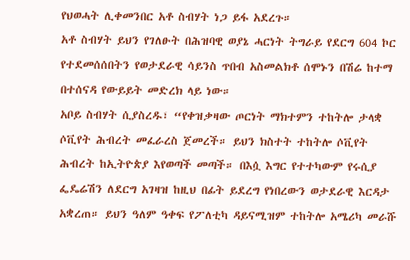የህወሓት ሊቀመንበር አቶ ስብሃት ነጋ ይፋ አደረጉ።
አቶ ስብሃት ይህን የገለፁት በሕዝባዊ ወያኔ ሓርነት ትግራይ የደርግ 604 ኮር የተደመሰሰበትን የወታደራዊ ሳይንስ ጥበብ አስመልክቶ ሰሞኑን በሽሬ ከተማ በተሰናዳ የውይይት መድረክ ላይ ነው።
አቦይ ስብሃት ሲያስረዱ፣ “የቀዝቃዛው ጦርነት ማክተምን ተከትሎ ታላቋ ሶቪየት ሕብረት መፈራረስ ጀመረች። ይህን ክስተት ተከትሎ ሶቪየት ሕብረት ከኢትዮጵያ እየወጣች መጣች። በእሷ እግር የተተካውም የሩሲያ ፌዴሬሽን ለደርግ አገዛዝ ከዚህ በፊት ይደረግ የነበረውን ወታደራዊ እርዳታ አቋረጠ። ይህን ዓለም ዓቀፍ የፖለቲካ ዳይናሚዝም ተከትሎ አሜሪካ መራሹ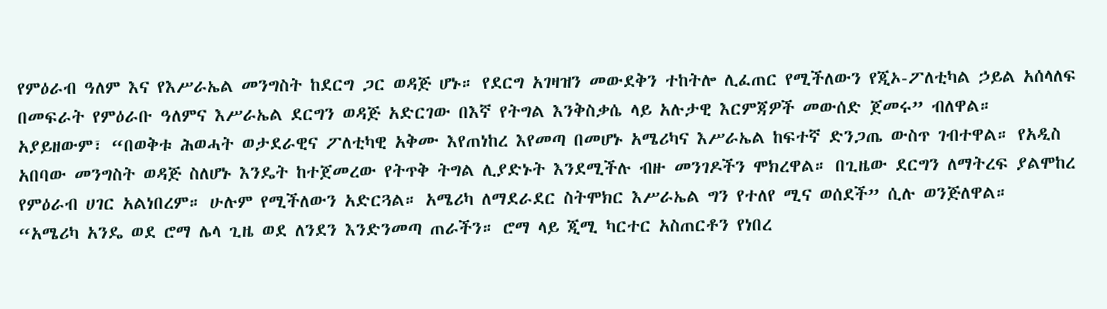የምዕራብ ዓለም እና የእሥራኤል መንግስት ከደርግ ጋር ወዳጅ ሆኑ። የደርግ አገዛዝን መውደቅን ተከትሎ ሊፈጠር የሚችለውን የጂኦ-ፖለቲካል ኃይል አሰላለፍ በመፍራት የምዕራቡ ዓለምና እሥራኤል ደርግን ወዳጅ አድርገው በእኛ የትግል እንቅስቃሴ ላይ አሉታዊ እርምጃዎች መውሰድ ጀመሩ” ብለዋል።
አያይዘውም፣ “በወቅቱ ሕወሓት ወታደራዊና ፖለቲካዊ አቅሙ እየጠነከረ እየመጣ በመሆኑ አሜሪካና እሥራኤል ከፍተኛ ድንጋጤ ውስጥ ገብተዋል። የአዲስ አበባው መንግስት ወዳጅ ስለሆኑ እንዴት ከተጀመረው የትጥቅ ትግል ሊያድኑት እንደሚችሉ ብዙ መንገዶችን ሞክረዋል። በጊዜው ደርግን ለማትረፍ ያልሞከረ የምዕራብ ሀገር አልነበረም። ሁሉም የሚችለውን አድርጓል። አሜሪካ ለማደራደር ስትሞክር እሥራኤል ግን የተለየ ሚና ወሰደች” ሲሉ ወንጅለዋል።
“አሜሪካ አንዴ ወደ ሮማ ሌላ ጊዜ ወደ ለንደን እንድንመጣ ጠራችን። ሮማ ላይ ጂሚ ካርተር አስጠርቶን የነበረ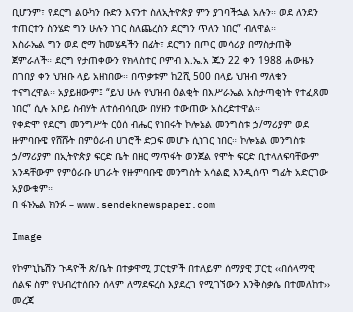ቢሆንም፣ የደርግ ልዑካን ቡድን እናንተ ስለኢትዮጵያ ምን ያገባችኋል አሉን። ወደ ለንደን ተጠርተን ስንሄድ ግን ሁሉን ነገር ስለጨረስን ደርግን ጥለን ነበር” ብለዋል።
እስራኤል ግን ወደ ሮማ ከመሄዳችን በፊት፣ ደርግን በጦር መሳሪያ በማስታጠቅ ጀምራለች። ደርግ የታጠቀውን የክላስተር ቦምብ እ.ኤ.አ ጁን 22 ቀን 1988 ሐውዜን በገበያ ቀን ህዝቡ ላይ አዘነበው። በጥቃቱም ከ2ሺ 500 በላይ ህዝብ ማለቁን ተናግረዋል። አያይዘውም፤ “ይህ ሁሉ የህዝብ ዕልቂት በእሥራኤል አስታጣቂነት የተፈጸመ ነበር” ሲሉ አቦይ ስብሃት ለተሰብሳቢው በሃዘን ተውጠው አስረድተዋል።
የቀድሞ የደርግ መንግሥት ርዕሰ ብሔር የነበሩት ኮሎኔል መንግስቱ ኃ/ማሪያም ወደ ዙምባቡዌ የሸሹት በምዕራብ ሀገሮች ድጋፍ መሆኑ ሲነገር ነበር። ኮሎኔል መንግስቱ ኃ/ማሪያም በኢትዮጵያ ፍርድ ቤት በዘር ማጥፋት ወንጀል የሞት ፍርድ ቢተላለፍባቸውም አንዳቸውም የምዕራቡ ሀገራት የዙምባቡዌ መንግስት አሳልፎ እንዲሰጥ ግፊት አድርገው አያውቁም።
በ ፋኑኤል ክንፉ – www.sendeknewspaper.com

Image

የኮምኒኬሽን ጉዳዮች ጽ/ቤት በተቃዋሚ ፓርቲዎች በተለይም ሰማያዊ ፓርቲ ‹‹በሰላማዊ ሰልፍ ስም የህብረተሰቡን ሰላም ለማደፍረስ እያደረገ የሚገኘውን እንቅስቃሴ በተመለከተ›› መረጃ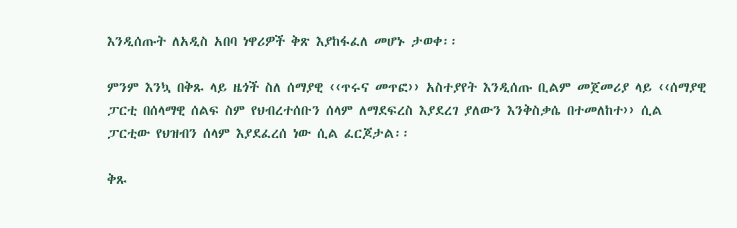እንዲሰጡት ለአዲስ አበባ ነዋሪዎች ቅጽ እያከፋፈለ መሆኑ ታወቀ፡፡

ምንም እንኳ በቅጹ ላይ ዜጎች ስለ ሰማያዊ ‹‹ጥሩና መጥፎ›› አስተያየት እንዲሰጡ ቢልም መጀመሪያ ላይ ‹‹ሰማያዊ ፓርቲ በሰላማዊ ሰልፍ ስም የህብረተሰቡን ሰላም ለማደፍረስ እያደረገ ያለውን እንቅስቃሴ በተመለከተ›› ሲል ፓርቲው የህዝብን ሰላም እያደፈረሰ ነው ሲል ፈርጆታል፡፡

ቅጹ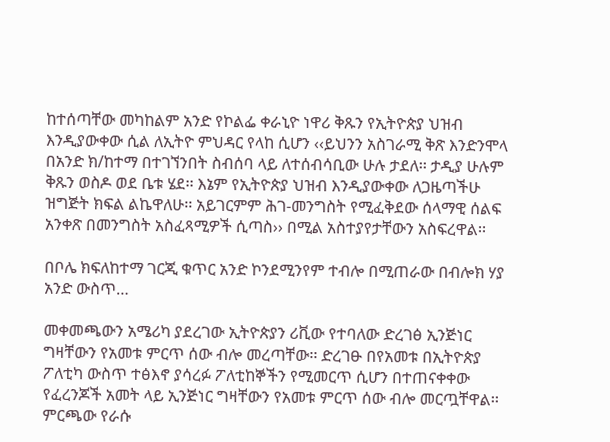ከተሰጣቸው መካከልም አንድ የኮልፌ ቀራኒዮ ነዋሪ ቅጹን የኢትዮጵያ ህዝብ እንዲያውቀው ሲል ለኢትዮ ምህዳር የላከ ሲሆን ‹‹ይህንን አስገራሚ ቅጽ እንድንሞላ በአንድ ክ/ከተማ በተገኘንበት ስብሰባ ላይ ለተሰብሳቢው ሁሉ ታደለ፡፡ ታዲያ ሁሉም ቅጹን ወስዶ ወደ ቤቱ ሄደ፡፡ እኔም የኢትዮጵያ ህዝብ እንዲያውቀው ለጋዜጣችሁ ዝግጅት ክፍል ልኬዋለሁ፡፡ አይገርምም ሕገ-መንግስት የሚፈቅደው ሰላማዊ ሰልፍ አንቀጽ በመንግስት አስፈጻሚዎች ሲጣስ›› በሚል አስተያየታቸውን አስፍረዋል፡፡

በቦሌ ክፍለከተማ ገርጂ ቁጥር አንድ ኮንደሚንየም ተብሎ በሚጠራው በብሎክ ሃያ አንድ ውስጥ…

መቀመጫውን አሜሪካ ያደረገው ኢትዮጵያን ሪቪው የተባለው ድረገፅ ኢንጅነር ግዛቸውን የአመቱ ምርጥ ሰው ብሎ መረጣቸው፡፡ ድረገፁ በየአመቱ በኢትዮጵያ ፖለቲካ ውስጥ ተፅእኖ ያሳረፉ ፖለቲከኞችን የሚመርጥ ሲሆን በተጠናቀቀው የፈረንጆች አመት ላይ ኢንጅነር ግዛቸውን የአመቱ ምርጥ ሰው ብሎ መርጧቸዋል፡፡ ምርጫው የራሱ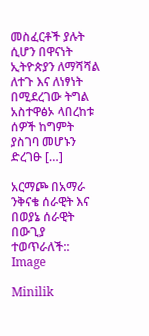መስፈርቶች ያሉት ሲሆን በዋናነት ኢትዮጵያን ለማሻሻል ለተጉ እና ለነፃነት በሚደረገው ትግል አስተዋፅኦ ላበረከቱ ሰዎች ከግምት ያስገባ መሆኑን ድረገፁ […]

አርማጮ በአማራ ንቅናቄ ሰራዊት እና በወያኔ ሰራዊት በውጊያ ተወጥራለች::
Image

Minilik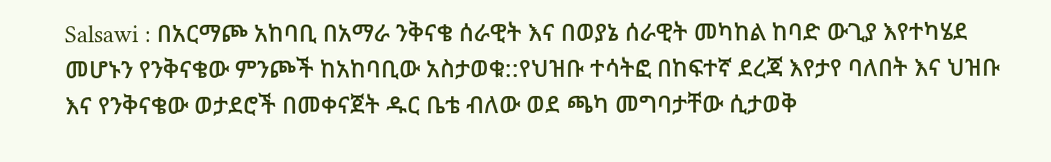Salsawi : በአርማጮ አከባቢ በአማራ ንቅናቄ ሰራዊት እና በወያኔ ሰራዊት መካከል ከባድ ውጊያ እየተካሄደ መሆኑን የንቅናቄው ምንጮች ከአከባቢው አስታወቁ::የህዝቡ ተሳትፎ በከፍተኛ ደረጃ እየታየ ባለበት እና ህዝቡ እና የንቅናቄው ወታደሮች በመቀናጀት ዱር ቤቴ ብለው ወደ ጫካ መግባታቸው ሲታወቅ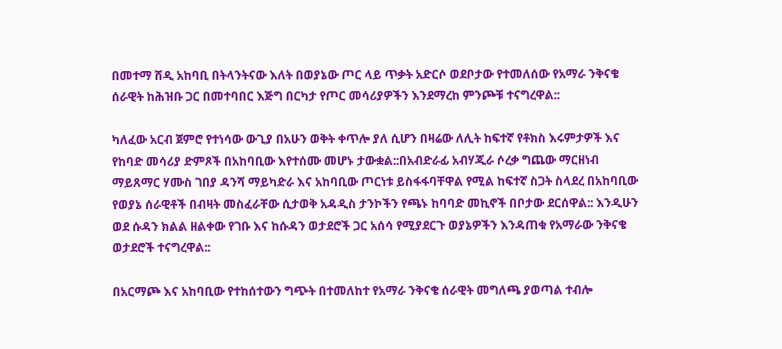በመተማ ሸዲ አከባቢ በትላንትናው እለት በወያኔው ጦር ላይ ጥቃት አድርሶ ወደቦታው የተመለሰው የአማራ ንቅናቄ ሰራዊት ከሕዝቡ ጋር በመተባበር እጅግ በርካታ የጦር መሳሪያዎችን እንደማረከ ምንጮቹ ተናግረዋል::

ካለፈው አርብ ጀምሮ የተነሳው ውጊያ በአሁን ወቅት ቀጥሎ ያለ ሲሆን በዛሬው ለሊት ከፍተኛ የቶክስ እሩምታዎች እና የከባድ መሳሪያ ድምጾች በአከባቢው እየተሰሙ መሆኑ ታውቋል::በአብድራፊ አብሃጂራ ሶረቃ ግጨው ማርዘነብ ማይጸማር ሃሙስ ገበያ ዳንሻ ማይካድራ እና አከባቢው ጦርነቱ ይስፋፋባቸዋል የሚል ከፍተኛ ስጋት ስላደረ በአከባቢው የወያኔ ሰራዊቶች በብዛት መስፈራቸው ሲታወቅ አዳዲስ ታንኮችን የጫኑ ከባባድ መኪኖች በቦታው ደርሰዋል:: እንዲሁን ወደ ሱዳን ክልል ዘልቀው የገቡ እና ከሱዳን ወታደሮች ጋር አሰሳ የሚያደርጉ ወያኔዎችን እንዳጠቁ የአማራው ንቅናቄ ወታደሮች ተናግረዋል::

በአርማጮ እና አከባቢው የተከሰተውን ግጭት በተመለከተ የአማራ ንቅናቄ ሰራዊት መግለጫ ያወጣል ተብሎ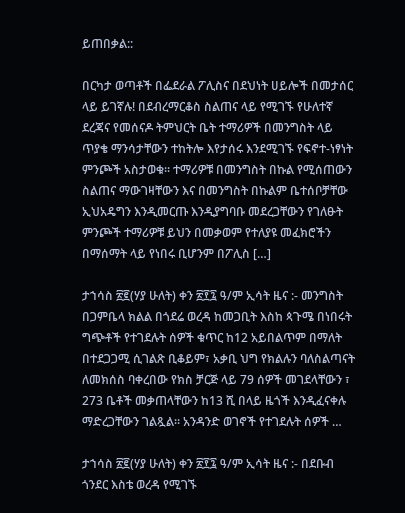ይጠበቃል::

በርካታ ወጣቶች በፌደራል ፖሊስና በደህነት ሀይሎች በመታሰር ላይ ይገኛሉ! በደብረማርቆስ ስልጠና ላይ የሚገኙ የሁለተኛ ደረጃና የመሰናዶ ትምህርት ቤት ተማሪዎች በመንግስት ላይ ጥያቄ ማንሳታቸውን ተከትሎ እየታሰሩ እንደሚገኙ የፍኖተ-ነፃነት ምንጮች አስታወቁ፡፡ ተማሪዎቹ በመንግስት በኩል የሚሰጠውን ስልጠና ማውገዛቸውን እና በመንግስት በኩልም ቤተሰቦቻቸው ኢህአዴግን እንዲመርጡ እንዲያግባቡ መደረጋቸውን የገለፁት ምንጮች ተማሪዎቹ ይህን በመቃወም የተለያዩ መፈክሮችን በማሰማት ላይ የነበሩ ቢሆንም በፖሊስ […]

ታኀሳስ ፳፪(ሃያ ሁለት) ቀን ፳፻፯ ዓ/ም ኢሳት ዜና :- መንግስት በጋምቤላ ክልል በጎደሬ ወረዳ ከመጋቢት እስከ ጳጉሜ በነበሩት ግጭቶች የተገደሉት ሰዎች ቁጥር ከ12 አይበልጥም በማለት በተደጋጋሚ ሲገልጽ ቢቆይም፣ አቃቢ ህግ የክልሉን ባለስልጣናት ለመክሰስ ባቀረበው የክስ ቻርጅ ላይ 79 ሰዎች መገደላቸውን ፣ 273 ቤቶች መቃጠላቸውን ከ13 ሺ በላይ ዜጎች እንዲፈናቀሉ ማድረጋቸውን ገልጿል። አንዳንድ ወገኖች የተገደሉት ሰዎች …

ታኀሳስ ፳፪(ሃያ ሁለት) ቀን ፳፻፯ ዓ/ም ኢሳት ዜና :- በደቡብ ጎንደር እስቴ ወረዳ የሚገኙ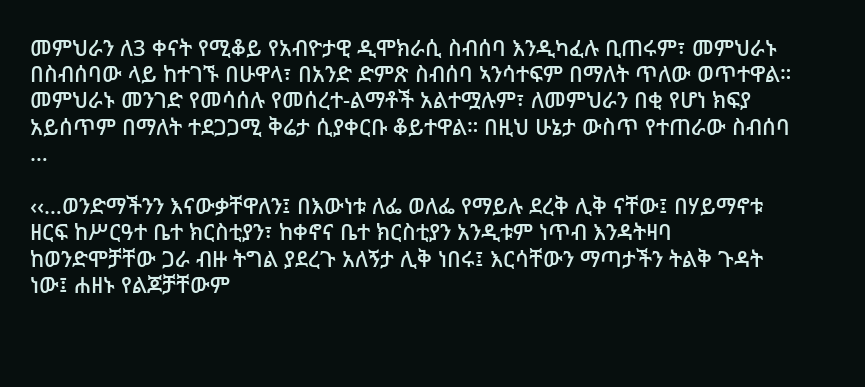መምህራን ለ3 ቀናት የሚቆይ የአብዮታዊ ዲሞክራሲ ስብሰባ እንዲካፈሉ ቢጠሩም፣ መምህራኑ በስብሰባው ላይ ከተገኙ በሁዋላ፣ በአንድ ድምጽ ስብሰባ ኣንሳተፍም በማለት ጥለው ወጥተዋል። መምህራኑ መንገድ የመሳሰሉ የመሰረተ-ልማቶች አልተሟሉም፣ ለመምህራን በቂ የሆነ ክፍያ አይሰጥም በማለት ተደጋጋሚ ቅሬታ ሲያቀርቡ ቆይተዋል። በዚህ ሁኔታ ውስጥ የተጠራው ስብሰባ …

‹‹…ወንድማችንን እናውቃቸዋለን፤ በእውነቱ ለፌ ወለፌ የማይሉ ደረቅ ሊቅ ናቸው፤ በሃይማኖቱ ዘርፍ ከሥርዓተ ቤተ ክርስቲያን፣ ከቀኖና ቤተ ክርስቲያን አንዲቱም ነጥብ እንዳትዛባ ከወንድሞቻቸው ጋራ ብዙ ትግል ያደረጉ አለኝታ ሊቅ ነበሩ፤ እርሳቸውን ማጣታችን ትልቅ ጉዳት ነው፤ ሐዘኑ የልጆቻቸውም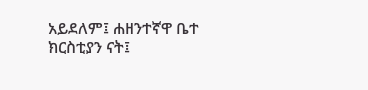አይደለም፤ ሐዘንተኛዋ ቤተ ክርስቲያን ናት፤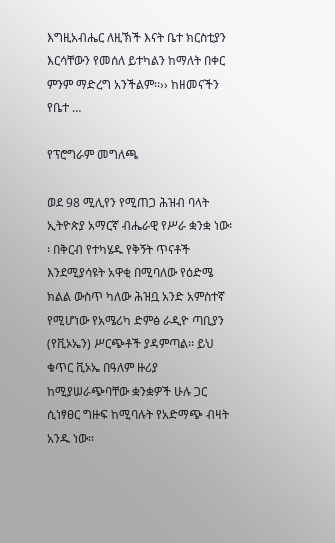እግዚአብሔር ለዚኽች እናት ቤተ ክርስቲያን እርሳቸውን የመሰለ ይተካልን ከማለት በቀር ምንም ማድረግ አንችልም፡፡›› ከዘመናችን የቤተ …

የፕሮግራም መግለጫ

ወደ 98 ሚሊየን የሚጠጋ ሕዝብ ባላት ኢትዮጵያ አማርኛ ብሔራዊ የሥራ ቋንቋ ነው፡፡ በቅርብ የተካሄዱ የቅኝት ጥናቶች እንደሚያሳዩት አዋቂ በሚባለው የዕድሜ ክልል ውስጥ ካለው ሕዝቧ አንድ አምስተኛ የሚሆነው የአሜሪካ ድምፅ ራዲዮ ጣቢያን (የቪኦኤን) ሥርጭቶች ያዳምጣል፡፡ ይህ ቁጥር ቪኦኤ በዓለም ዙሪያ ከሚያሠራጭባቸው ቋንቋዎች ሁሉ ጋር ሲነፃፀር ግዙፍ ከሚባሉት የአድማጭ ብዛት አንዱ ነው፡፡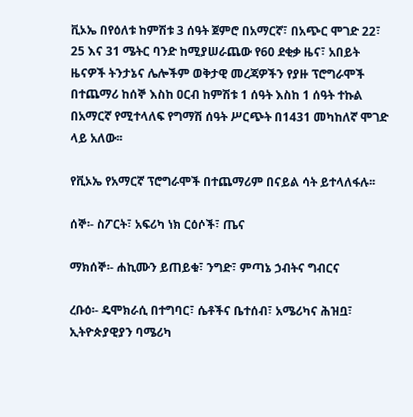ቪኦኤ በየዕለቱ ከምሽቱ 3 ሰዓት ጀምሮ በአማርኛ፣ በአጭር ሞገድ 22፣ 25 እና 31 ሜትር ባንድ ከሚያሠራጨው የ60 ደቂቃ ዜና፣ አበይት ዜናዎች ትንታኔና ሌሎችም ወቅታዊ መረጃዎችን የያዙ ፕሮግራሞች በተጨማሪ ከሰኞ እስከ ዐርብ ከምሽቱ 1 ሰዓት እስከ 1 ሰዓት ተኩል በአማርኛ የሚተላለፍ የግማሽ ሰዓት ሥርጭት በ1431 መካከለኛ ሞገድ ላይ አለው፡፡

የቪኦኤ የአማርኛ ፕሮግራሞች በተጨማሪም በናይል ሳት ይተላለፋሉ፡፡

ሰኞ፡- ስፖርት፣ አፍሪካ ነክ ርዕሶች፣ ጤና

ማክሰኞ፡- ሐኪሙን ይጠይቁ፣ ንግድ፣ ምጣኔ ኃብትና ግብርና

ረቡዕ፡- ዴሞክራሲ በተግባር፣ ሴቶችና ቤተሰብ፣ አሜሪካና ሕዝቧ፣ ኢትዮጵያዊያን ባሜሪካ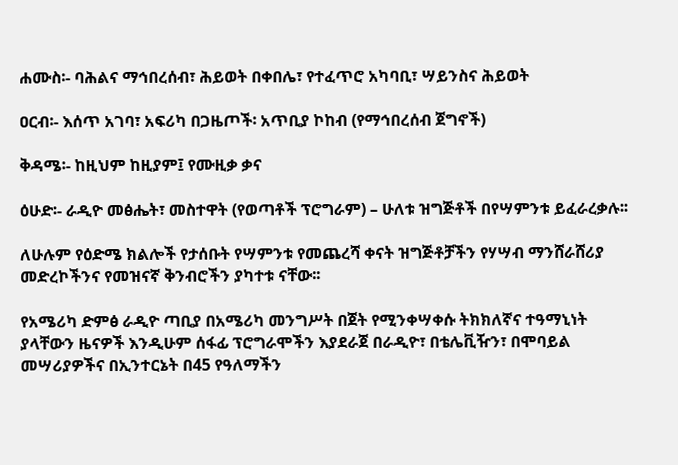ሐሙስ፡- ባሕልና ማኅበረሰብ፣ ሕይወት በቀበሌ፣ የተፈጥሮ አካባቢ፣ ሣይንስና ሕይወት

ዐርብ፡- እሰጥ አገባ፣ አፍሪካ በጋዜጦች፡ አጥቢያ ኮከብ (የማኅበረሰብ ጀግኖች)

ቅዳሜ፡- ከዚህም ከዚያም፤ የሙዚቃ ቃና

ዕሁድ፡- ራዲዮ መፅሔት፣ መስተዋት (የወጣቶች ፕሮግራም) – ሁለቱ ዝግጅቶች በየሣምንቱ ይፈራረቃሉ፡፡

ለሁሉም የዕድሜ ክልሎች የታሰቡት የሣምንቱ የመጨረሻ ቀናት ዝግጅቶቻችን የሃሣብ ማንሸራሸሪያ መድረኮችንና የመዝናኛ ቅንብሮችን ያካተቱ ናቸው፡፡

የአሜሪካ ድምፅ ራዲዮ ጣቢያ በአሜሪካ መንግሥት በጀት የሚንቀሣቀሱ ትክክለኛና ተዓማኒነት ያላቸውን ዜናዎች እንዲሁም ሰፋፊ ፕሮግራሞችን እያደራጀ በራዲዮ፣ በቴሌቪዥን፣ በሞባይል መሣሪያዎችና በኢንተርኔት በ45 የዓለማችን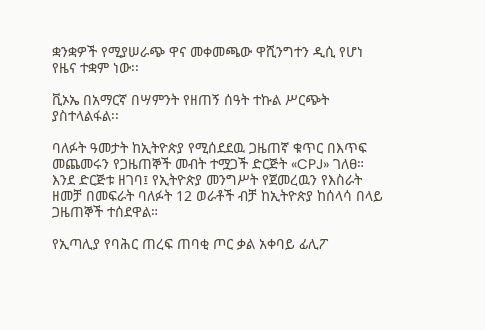ቋንቋዎች የሚያሠራጭ ዋና መቀመጫው ዋሺንግተን ዲሲ የሆነ የዜና ተቋም ነው፡፡

ቪኦኤ በአማርኛ በሣምንት የዘጠኝ ሰዓት ተኩል ሥርጭት ያስተላልፋል፡፡

ባለፉት ዓመታት ከኢትዮጵያ የሚሰደደዉ ጋዜጠኛ ቁጥር በእጥፍ መጨመሩን የጋዜጠኞች መብት ተሟጋች ድርጅት «CPJ» ገለፀ። እንደ ድርጅቱ ዘገባ፤ የኢትዮጵያ መንግሥት የጀመረዉን የእስራት ዘመቻ በመፍራት ባለፉት 12 ወራቶች ብቻ ከኢትዮጵያ ከሰላሳ በላይ ጋዜጠኞች ተሰደዋል።

የኢጣሊያ የባሕር ጠረፍ ጠባቂ ጦር ቃል አቀባይ ፊሊፖ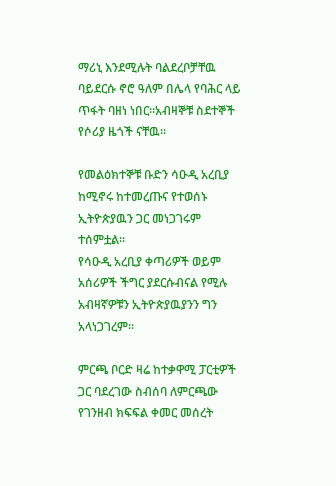ማሪኒ እንደሚሉት ባልደረቦቻቸዉ ባይደርሱ ኖሮ ዓለም በሌላ የባሕር ላይ ጥፋት ባዘነ ነበር።አብዛኞቹ ስደተኞች የሶሪያ ዜጎች ናቸዉ።

የመልዕክተኞቹ ቡድን ሳዑዲ አረቢያ ከሚኖሩ ከተመረጡና የተወሰኑ ኢትዮጵያዉን ጋር መነጋገሩም ተሰምቷል።
የሳዑዲ አረቢያ ቀጣሪዎች ወይም አሰሪዎች ችግር ያደርሱብናል የሚሉ አብዛኛዎቹን ኢትዮጵያዉያንን ግን አላነጋገረም።

ምርጫ ቦርድ ዛሬ ከተቃዋሚ ፓርቲዎች ጋር ባደረገው ስብሰባ ለምርጫው የገንዘብ ክፍፍል ቀመር መሰረት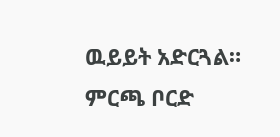ዉይይት አድርጓል። ምርጫ ቦርድ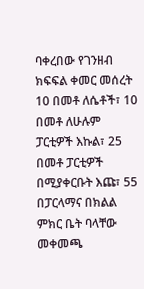ባቀረበው የገንዘብ ክፍፍል ቀመር መሰረት 10 በመቶ ለሴቶች፣ 10 በመቶ ለሁሉም ፓርቲዎች እኩል፣ 25 በመቶ ፓርቲዎች በሚያቀርቡት እጩ፣ 55 በፓርላማና በክልል ምክር ቤት ባላቸው መቀመጫ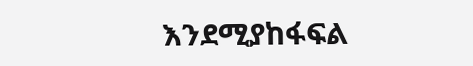እንደሚያከፋፍል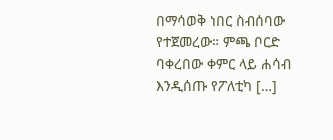በማሳወቅ ነበር ስብሰባው የተጀመረው። ምጫ ቦርድ ባቀረበው ቀምር ላይ ሐሳብ እንዲሰጡ የፖለቲካ […]